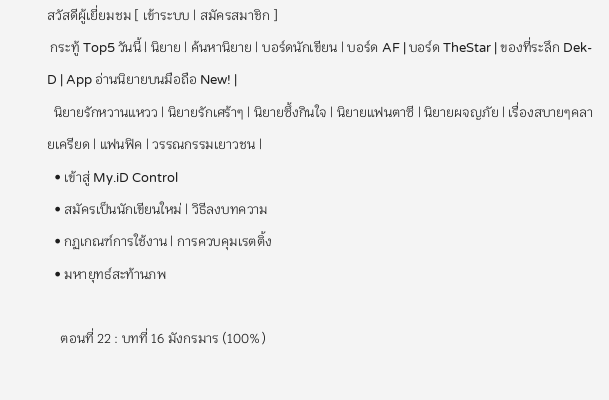สวัสดีผู้เยี่ยมชม [ เข้าระบบ | สมัครสมาชิก ]
 กระทู้ Top5 วันนี้ | นิยาย | ค้นหานิยาย | บอร์ดนักเขียน | บอร์ด AF | บอร์ด TheStar | ของที่ระลึก Dek-D | App อ่านนิยายบนมือถือ New! |
  นิยายรักหวานแหวว | นิยายรักเศร้าๆ | นิยายซึ้งกินใจ | นิยายแฟนตาซี | นิยายผจญภัย | เรื่องสบายๆคลายเครียด | แฟนฟิค | วรรณกรรมเยาวชน |
  • เข้าสู่ My.iD Control
  • สมัครเป็นนักเขียนใหม่ | วิธีลงบทความ
  • กฏเกณฑ์การใช้งาน | การควบคุมเรตติ้ง
  • มหายุทธ์สะท้านภพ

    ตอนที่ 22 : บทที่ 16 มังกรมาร (100%)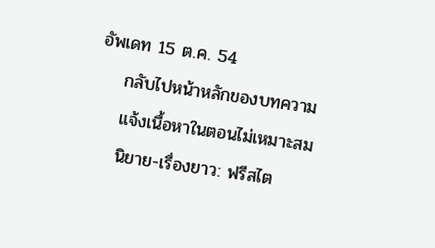อัพเดท 15 ต.ค. 54
    กลับไปหน้าหลักของบทความ
    แจ้งเนื้อหาในตอนไม่เหมาะสม
    นิยาย-เรื่องยาว: ฟรีสไต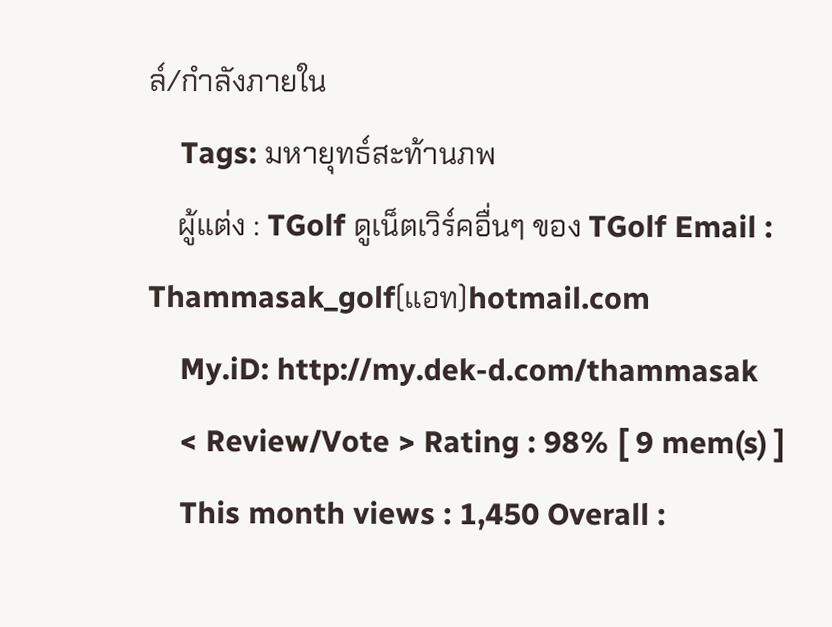ล์/กำลังภายใน
    Tags: มหายุทธ์สะท้านภพ
    ผู้แต่ง : TGolf ดูเน็ตเวิร์คอื่นๆ ของ TGolf Email : Thammasak_golf(แอท)hotmail.com
    My.iD: http://my.dek-d.com/thammasak
    < Review/Vote > Rating : 98% [ 9 mem(s) ]
    This month views : 1,450 Overall :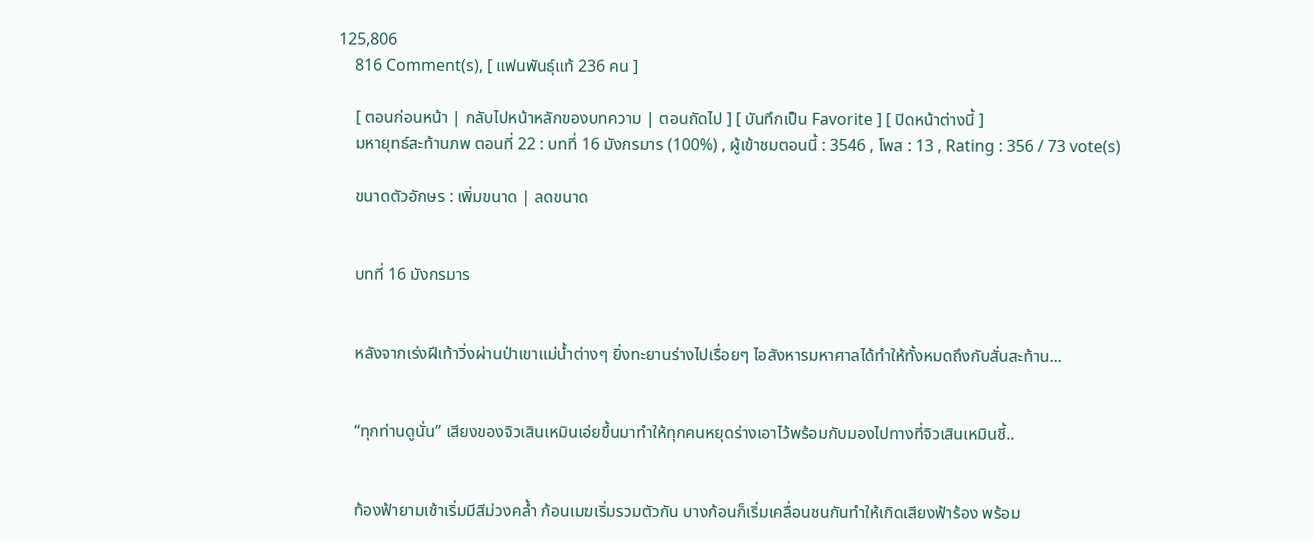125,806
    816 Comment(s), [ แฟนพันธุ์แท้ 236 คน ]

    [ ตอนก่อนหน้า | กลับไปหน้าหลักของบทความ | ตอนถัดไป ] [ บันทึกเป็น Favorite ] [ ปิดหน้าต่างนี้ ]
    มหายุทธ์สะท้านภพ ตอนที่ 22 : บทที่ 16 มังกรมาร (100%) , ผู้เข้าชมตอนนี้ : 3546 , โพส : 13 , Rating : 356 / 73 vote(s)

    ขนาดตัวอักษร : เพิ่มขนาด | ลดขนาด


    บทที่ 16 มังกรมาร


    หลังจากเร่งฝีเท้าวิ่งผ่านป่าเขาแม่น้ำต่างๆ ยิ่งทะยานร่างไปเรื่อยๆ ไอสังหารมหาศาลได้ทำให้ทั้งหมดถึงกับสั่นสะท้าน...


    “ทุกท่านดูนั่น” เสียงของจิวเสินเหมินเอ่ยขึ้นมาทำให้ทุกคนหยุดร่างเอาไว้พร้อมกับมองไปทางที่จิวเสินเหมินชี้..


    ท้องฟ้ายามเช้าเริ่มมีสีม่วงคล้ำ ก้อนเมฆเริ่มรวมตัวกัน บางก้อนก็เริ่มเคลื่อนชนกันทำให้เกิดเสียงฟ้าร้อง พร้อม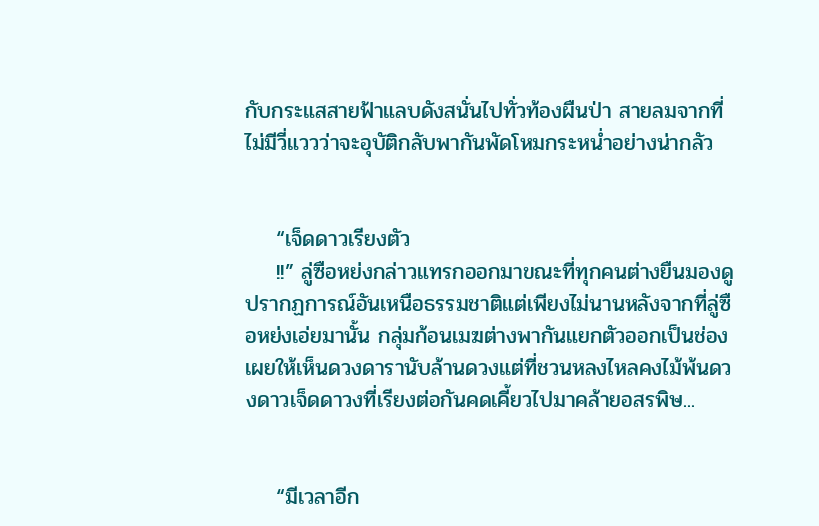กับกระแสสายฟ้าแลบดังสนั่นไปทั่วท้องผืนป่า สายลมจากที่ไม่มีวี่แววว่าจะอุบัติกลับพากันพัดโหมกระหน่ำอย่างน่ากลัว


    “เจ็ดดาวเรียงตัว
    !!” ลู่ซือหย่งกล่าวแทรกออกมาขณะที่ทุกคนต่างยืนมองดูปรากฏการณ์อันเหนือธรรมชาติแต่เพียงไม่นานหลังจากที่ลู่ซือหย่งเอ่ยมานั้น กลุ่มก้อนเมฆต่างพากันแยกตัวออกเป็นช่องเผยให้เห็นดวงดารานับล้านดวงแต่ที่ชวนหลงไหลคงไม้พ้นดวงดาวเจ็ดดาวงที่เรียงต่อกันคดเคี้ยวไปมาคล้ายอสรพิษ...


    “มีเวลาอีก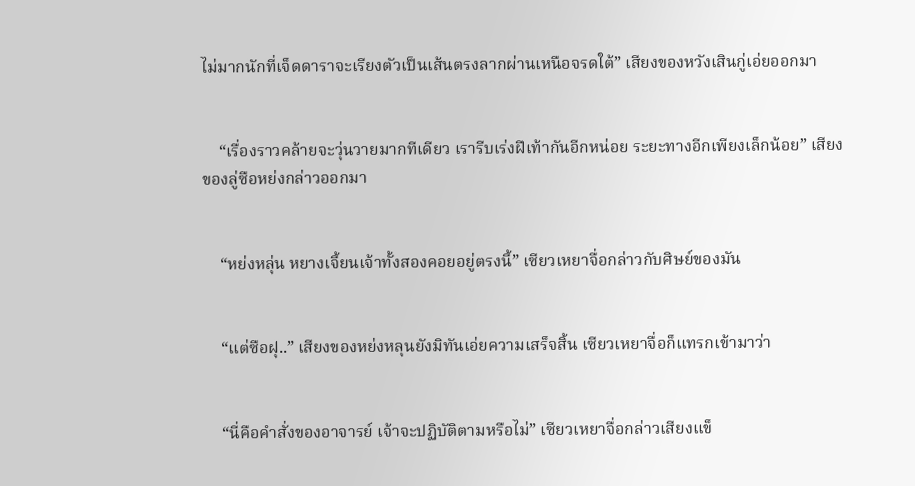ไม่มากนักที่เจ็ดดาราจะเรียงตัวเป็นเส้นตรงลากผ่านเหนือจรดใต้” เสียงของหวังเสินกู่เอ่ยออกมา


    “เรื่องราวคล้ายจะวุ่นวายมากทีเดียว เรารีบเร่งฝีเท้ากันอีกหน่อย ระยะทางอีกเพียงเล็กน้อย” เสียงของลู่ซือหย่งกล่าวออกมา


    “หย่งหลุ่น หยางเจี้ยนเจ้าทั้งสองคอยอยู่ตรงนี้” เซียวเหยาจื่อกล่าวกับศิษย์ของมัน


    “แต่ซือฝุ..” เสียงของหย่งหลุนยังมิทันเอ่ยความเสร็จสิ้น เซียวเหยาจื่อก็แทรกเข้ามาว่า


    “นี่คือคำสั่งของอาจารย์ เจ้าจะปฏิบัติตามหรือไม่” เซียวเหยาจื่อกล่าวเสียงแข็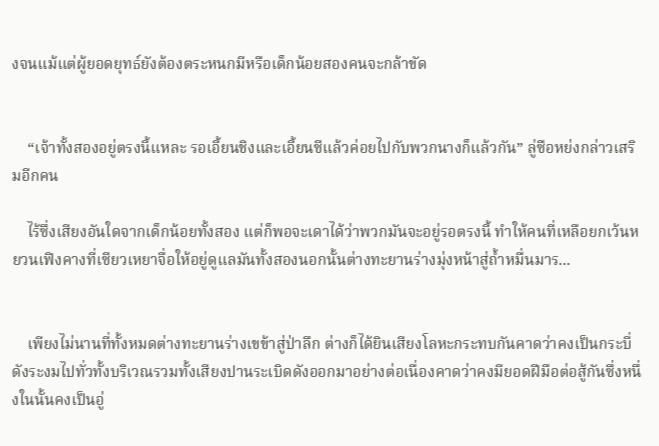งจนแม้แต่ผู้ยอดยุทธ์ยังต้องตระหนกมีหรือเด็กน้อยสองคนจะกล้าขัด


    “เจ้าทั้งสองอยู่ตรงนี้แหละ รอเอี้ยนชิงและเอี้ยนซีแล้วค่อยไปกับพวกนางก็แล้วกัน” ลู่ซือหย่งกล่าวเสริมอีกคน

    ไร้ซึ่งเสียงอันใดจากเด็กน้อยทั้งสอง แต่ก็พอจะเดาได้ว่าพวกมันจะอยู่รอตรงนี้ ทำให้คนที่เหลือยกเว้นหยวนเฟิงคางที่เซียวเหยาจื่อให้อยู่ดูแลมันทั้งสองนอกนั้นต่างทะยานร่างมุ่งหน้าสู่ถ้ำหมื่นมาร...


    เพียงไม่นานที่ทั้งหมดต่างทะยานร่างเขข้าสู่ป่าลึก ต่างก็ได้ยินเสียงโลหะกระทบกันคาดว่าคงเป็นกระบี่ดังระงมไปทั่วทั้งบริเวณรวมทั้งเสียงปานระเบิดดังออกมาอย่างต่อเนื่องคาดว่าคงมียอดฝีมือต่อสู้กันซึ่งหนึ่งในนั้นคงเป็นอู่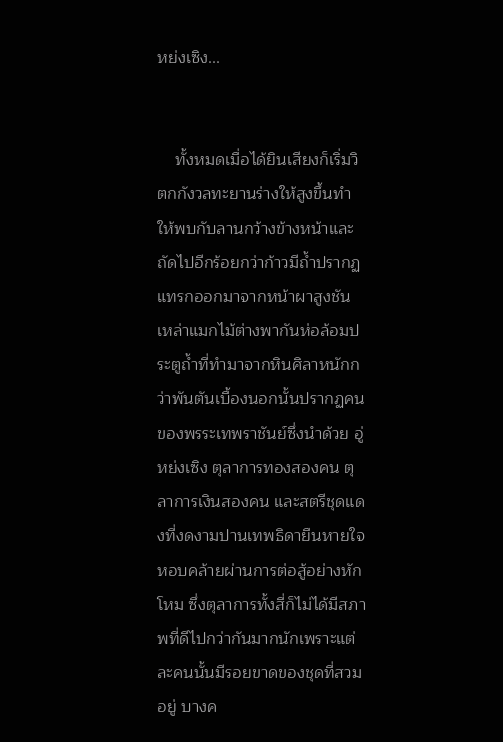หย่งเซิง...


    ทั้งหมดเมื่อได้ยินเสียงก็เริ่มวิตกกังวลทะยานร่างให้สูงขึ้นทำให้พบกับลานกว้างข้างหน้าและถัดไปอีกร้อยกว่าก้าวมีถ้ำปรากฏแทรกออกมาจากหน้าผาสูงชัน เหล่าแมกไม้ต่างพากันห่อล้อมประตูถ้ำที่ทำมาจากหินศิลาหนักกว่าพันตันเบื้องนอกนั้นปรากฏคนของพรระเทพราชันย์ซึ่งนำด้วย อู่หย่งเซิง ตุลาการทองสองคน ตุลาการเงินสองคน และสตรีชุดแดงที่งดงามปานเทพธิดายืนหายใจหอบคล้ายผ่านการต่อสู้อย่างหักโหม ซึ่งตุลาการทั้งสี่ก็ไม่ได้มีสภาพที่ดีไปกว่ากันมากนักเพราะแต่ละคนนั้นมีรอยขาดของชุดที่สวมอยู่ บางค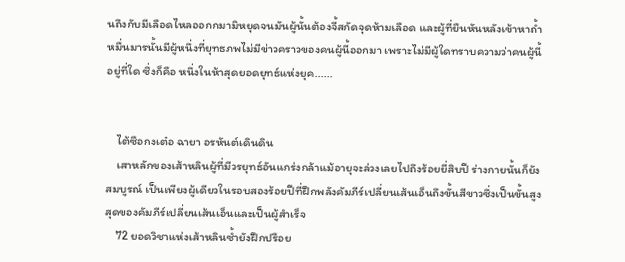นถึงกับมีเลือดไหลออกกมามิหยุดจนมันผู้นั้นต้องจี้สกัดจุดห้ามเลือด และผู้ที่ยืนหันหลังเข้าหาถ้ำหมื่นมารนั้นมีผู้หนึ่งที่ยุทธภพไม่มีข่าวคราวของคนผู้นี้ออกมา เพราะไม่มีผู้ใดทราบความว่าคนผู้นี้อยู่ที่ใด ซึ่งก็คือ หนึ่งในห้าสุดยอดยุทธ์แห่งยุค......


    ไต้ซือกงเต๋อ ฉายา อรหันต์เดินดิน
    เสาหลักของเส้าหลินผู้ที่มีวรยุทธ์อันแกร่งกล้าแม้อายุจะล่วงเลยไปถึงร้อยยี่สิบปี ร่างกายนั้นก็ยังสมบูรณ์ เป็นเพียงผู้เดียวในรอบสองร้อยปีที่ฝึกพลังคัมภีร์เปลี่ยนเส้นเอ็นถึงขั้นสีขาวซึ่งเป็นขั้นสูงสุดของคัมภีร์เปลี่ยนเส้นเอ็นและเป็นผู้สำเร็จ
    72 ยอดวิชาแห่งเส้าหลินซ้ำยังฝึกปรือย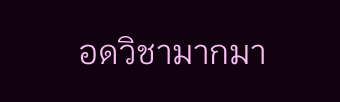อดวิชามากมา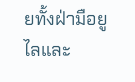ยทั้งฝ่ามือยูไลและ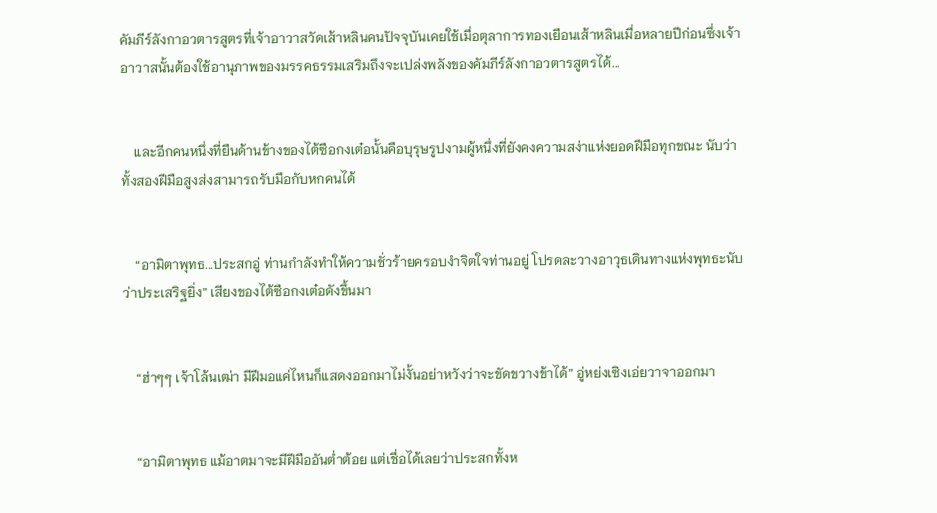คัมภีร์ลังกาอวตารสูตรที่เจ้าอาวาสวัดเส้าหลินคนปัจจุบันเคยใช้เมื่อตุลาการทองเยือนเส้าหลินเมื่อหลายปีก่อนซึ่งเจ้าอาวาสนั้นต้องใช้อานุภาพของมรรคธรรมเสริมถึงจะเปล่งพลังของคัมภีร์ลังกาอวตารสูตรได้...


    และอีกคนหนึ่งที่ยืนด้านข้างของไต้ซือกงเต๋อนั้นคือบุรุษรูปงามผู้หนึ่งที่ยังคงความสง่าแห่งยอดฝีมือทุกขณะ นับว่าทั้งสองฝีมือสูงส่งสามารถรับมือกับหกคนได้


    “อามิตาพุทธ...ประสกอู่ ท่านกำลังทำให้ความชั่วร้ายครอบงำจิตใจท่านอยู่ โปรดละวางอาวุธเดินทางแห่งพุทธะนับว่าประเสริฐยิ่ง” เสียงของไต้ซือกงเต๋อดังขึ้นมา


    “ฮ่าๆๆ เจ้าโล้นเฒ่า มีฝีมอแค่ไหนก็แสดงออกมาไม่งั้นอย่าหวังว่าจะขัดขวางข้าได้” อู่หย่งเซิงเอ่ยวาจาออกมา


    “อามิตาพุทธ แม้อาตมาจะมีฝีมืออันต่ำต้อย แต่เชื่อได้เลยว่าประสกทั้งห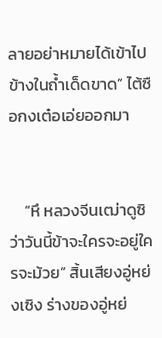ลายอย่าหมายได้เข้าไปข้างในถ้ำเด็ดขาด” ไต้ซือกงเต๋อเอ่ยออกมา


    “หึ หลวงจีนเฒ่าดูซิ ว่าวันนี้ข้าจะใครจะอยู่ใครจะม้วย” สิ้นเสียงอู่หย่งเซิง ร่างของอู่หย่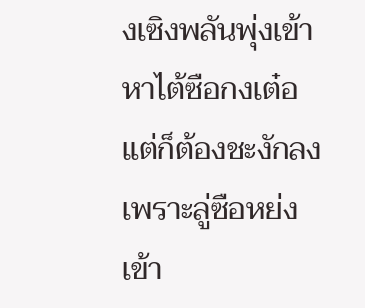งเซิงพลันพุ่งเข้าหาไต้ซือกงเต๋อแต่ก็ต้องชะงักลงเพราะลู่ซือหย่งเข้า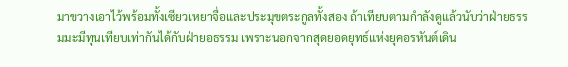มาขวางเอาไว้พร้อมทั้งเซียวเหยาจื่อและประมุขตระกูลทั้งสอง ถ้าเทียบตามกำลังดูแล้วนับว่าฝ่ายธรรมมะมีทุนเทียบเท่ากันได้กับฝ่ายอธรรม เพราะนอกจากสุดยอดยุทธ์แห่งยุคอรหันต์เดิน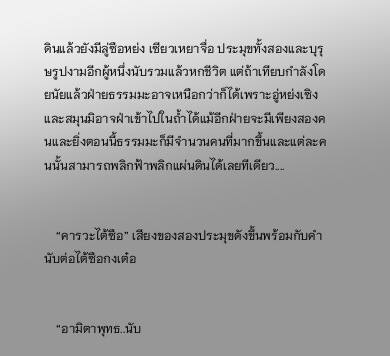ดินแล้วยังมีลู่ซือหย่ง เซียวเหยาจื่อ ประมุขทั้งสองและบุรุษรูปงามอีกผู้หนึ่งนับรวมแล้วหกชีวิต แต่ถ้าเทียบกำลังโดยนัยแล้วฝ่ายธรรมมะอาจเหนือกว่าก็ได้เพราะอู่หย่งเซิงและสมุนมิอาจฝ่าเข้าไปในถ้ำได้แม้อีกฝ่ายจะมีเพียงสองคนและยิ่งตอนนี้ธรรมมะก็มีจำนวนคนที่มากขึ้นและแต่ละคนนั้นสามารถพลิกฟ้าพลิกแผ่นดินได้เลยทีเดียว....


    “คารวะไต้ซือ” เสียงของสองประมุขดังขึ้นพร้อมกับคำนับต่อไต้ซือกงเต๋อ


    “อามิตาพุทธ..นับ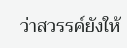ว่าสวรรค์ยังให้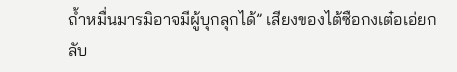ถ้ำหมื่นมารมิอาจมีผู้บุกลุกได้” เสียงของไต้ซือกงเต๋อเอ่ยกลับ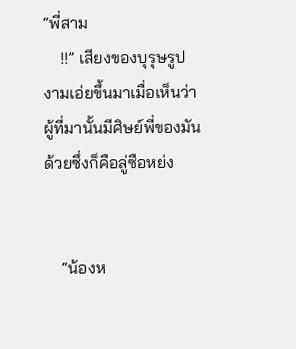“พี่สาม
    !!” เสียงของบุรุษรูปงามเอ่ยขึ้นมาเมื่อเห็นว่าผู้ที่มานั้นมีศิษย์พี่ของมันด้วยซึ่งก็คือลู่ซือหย่ง


    “น้องห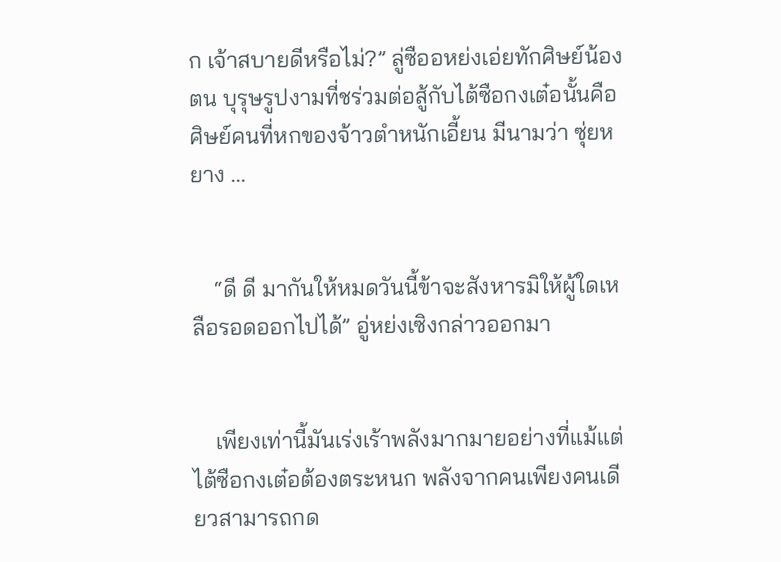ก เจ้าสบายดีหรือไม่?” ลู่ซืออหย่งเอ่ยทักศิษย์น้องตน บุรุษรูปงามที่ชร่วมต่อสู้กับไต้ซือกงเต๋อนั้นคือศิษย์คนที่หกของจ้าวตำหนักเอี้ยน มีนามว่า ซุ่ยหยาง ...


    “ดี ดี มากันให้หมดวันนี้ข้าจะสังหารมิให้ผู้ใดเหลือรอดออกไปได้” อู่หย่งเซิงกล่าวออกมา


    เพียงเท่านี้มันเร่งเร้าพลังมากมายอย่างที่แม้แต่ไต้ซือกงเต๋อต้องตระหนก พลังจากคนเพียงคนเดียวสามารถกด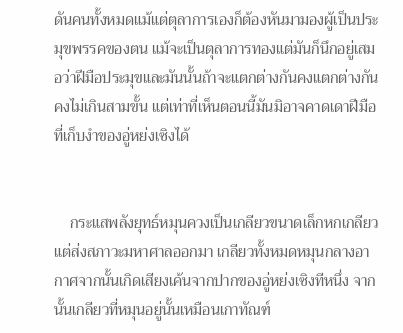ดันคนทั้งหมดแม้แต่ตุลาการเองก็ต้องหันมามองผู้เป็นประมุขพรรคของตน แม้จะเป็นตุลาการทองแต่มันก็นึกอยู่เสมอว่าฝีมือประมุขและมันนั้นถ้าจะแตกต่างกันคงแตกต่างกันคงไม่เกินสามขั้น แต่เท่าที่เห็นตอนนี้มันมิอาจคาดเดาฝีมือที่เก็บงำของอู่หย่งเซิงได้


    กระแสพลังยุทธ์หมุนควงเป็นเกลียวขนาดเล็กหกเกลียวแต่ส่งสภาวะมหาศาลออกมา เกลียวทั้งหมดหมุนกลางอากาศจากนั้นเกิดเสียงเค้นจากปากของอู่หย่งเซิงทีหนึ่ง จากนั้นเกลียวที่หมุนอยู่นั้นเหมือนเกาทัณฑ์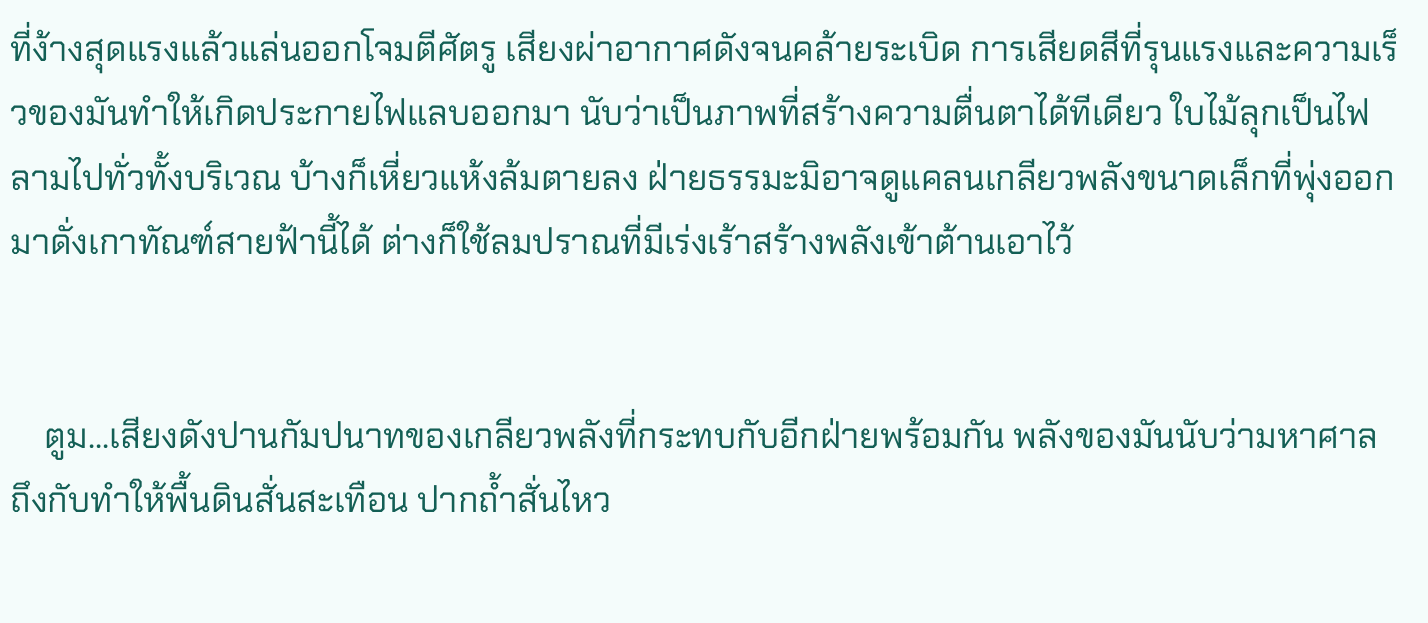ที่ง้างสุดแรงแล้วแล่นออกโจมตีศัตรู เสียงผ่าอากาศดังจนคล้ายระเบิด การเสียดสีที่รุนแรงและความเร็วของมันทำให้เกิดประกายไฟแลบออกมา นับว่าเป็นภาพที่สร้างความตื่นตาได้ทีเดียว ใบไม้ลุกเป็นไฟลามไปทั่วทั้งบริเวณ บ้างก็เหี่ยวแห้งล้มตายลง ฝ่ายธรรมะมิอาจดูแคลนเกลียวพลังขนาดเล็กที่พุ่งออกมาดั่งเกาทัณฑ์สายฟ้านี้ได้ ต่างก็ใช้ลมปราณที่มีเร่งเร้าสร้างพลังเข้าต้านเอาไว้


    ตูม...เสียงดังปานกัมปนาทของเกลียวพลังที่กระทบกับอีกฝ่ายพร้อมกัน พลังของมันนับว่ามหาศาลถึงกับทำให้พื้นดินสั่นสะเทือน ปากถ้ำสั่นไหว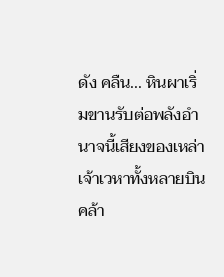ดัง คลืน... หินผาเริ่มขานรับต่อพลังอำนาจนี้เสียงของเหล่าเจ้าเวหาทั้งหลายบินคล้า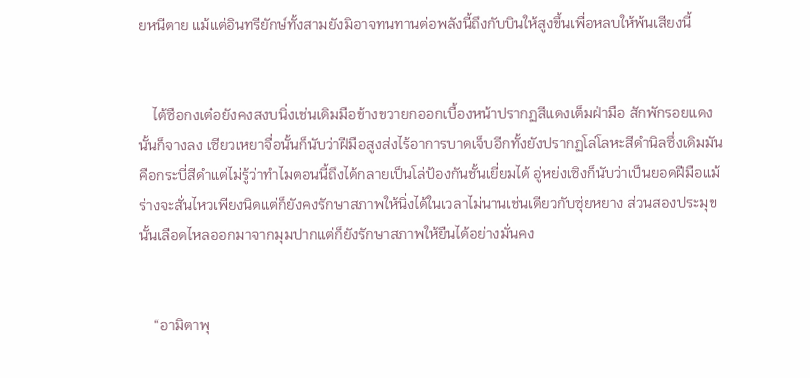ยหนีตาย แม้แต่อินทรียักษ์ทั้งสามยังมิอาจทนทานต่อพลังนี้ถึงกับบินให้สูงขึ้นเพื่อหลบให้พ้นเสียงนี้


    ไต้ซือกงเต๋อยังคงสงบนิ่งเช่นเดิมมือข้างขวายกออกเบื้องหน้าปรากฏสีแดงเต็มฝ่ามือ สักพักรอยแดงนั้นก็จางลง เซียวเหยาจื่อนั้นก็นับว่าฝีมือสูงส่งไร้อาการบาดเจ็บอีกทั้งยังปรากฏโล่โลหะสีดำนิลซึ่งเดิมมันคือกระบี่สีดำแต่ไม่รู้ว่าทำไมตอนนี้ถึงได้กลายเป็นโล่ป้องกันชั้นเยี่ยมได้ อู่หย่งเซิงก็นับว่าเป็นยอดฝีมือแม้ร่างจะสั่นไหวเพียงนิดแต่ก็ยังคงรักษาสภาพให้นิ่งได้ในเวลาไม่นานเช่นเดียวกับซุ่ยหยาง ส่วนสองประมุขนั้นเลือดไหลออกมาจากมุมปากแต่ก็ยังรักษาสภาพให้ยืนได้อย่างมั่นคง


    “อามิตาพุ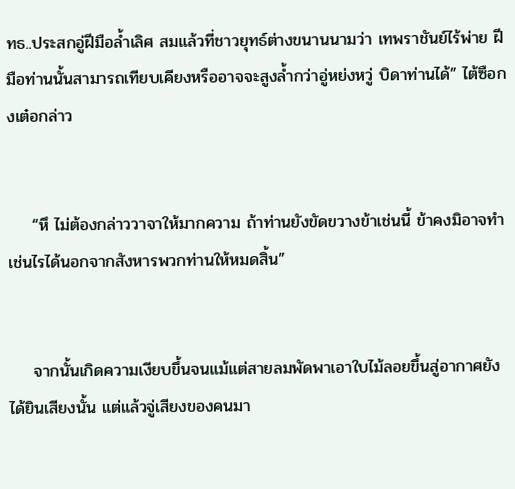ทธ..ประสกอู่ฝีมือล้ำเลิศ สมแล้วที่ชาวยุทธ์ต่างขนานนามว่า เทพราชันย์ไร้พ่าย ฝีมือท่านนั้นสามารถเทียบเคียงหรืออาจจะสูงล้ำกว่าอู่หย่งหวู่ บิดาท่านได้” ไต้ซือกงเต๋อกล่าว


    “หึ ไม่ต้องกล่าววาจาให้มากความ ถ้าท่านยังขัดขวางข้าเช่นนี้ ข้าคงมิอาจทำเช่นไรได้นอกจากสังหารพวกท่านให้หมดสิ้น”


    จากนั้นเกิดความเงียบขึ้นจนแม้แต่สายลมพัดพาเอาใบไม้ลอยขึ้นสู่อากาศยังได้ยินเสียงนั้น แต่แล้วจู่เสียงของคนมา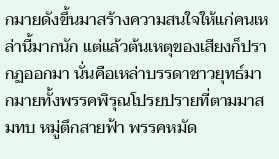กมายดังขึ้นมาสร้างความสนใจให้แก่คนเหล่านี้มากนัก แต่แล้วต้นเหตุของเสียงก็ปรากฏออกมา นั่นคือเหล่าบรรดาชาวยุทธ์มากมายทั้งพรรคพิรุณโปรยปรายที่ตามมาสมทบ หมู่ตึกสายฟ้า พรรคหมัด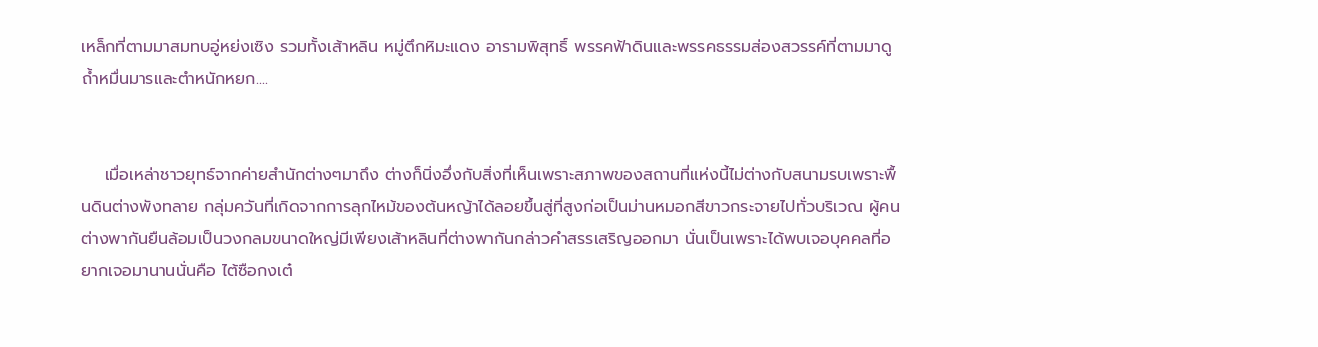เหล็กที่ตามมาสมทบอู่หย่งเซิง รวมทั้งเส้าหลิน หมู่ตึกหิมะแดง อารามพิสุทธิ์ พรรคฟ้าดินและพรรคธรรมส่องสวรรค์ที่ตามมาดูถ้ำหมื่นมารและตำหนักหยก....


    เมื่อเหล่าชาวยุทธ์จากค่ายสำนักต่างๆมาถึง ต่างก็นิ่งอึ่งกับสิ่งที่เห็นเพราะสภาพของสถานที่แห่งนี้ไม่ต่างกับสนามรบเพราะพื้นดินต่างพังทลาย กลุ่มควันที่เกิดจากการลุกไหม้ของต้นหญ้าได้ลอยขึ้นสู่ที่สูงก่อเป็นม่านหมอกสีขาวกระจายไปทั่วบริเวณ ผู้คนต่างพากันยืนล้อมเป็นวงกลมขนาดใหญ่มีเพียงเส้าหลินที่ต่างพากันกล่าวคำสรรเสริญออกมา นั่นเป็นเพราะได้พบเจอบุคคลที่อยากเจอมานานนั่นคือ ไต้ซือกงเต๋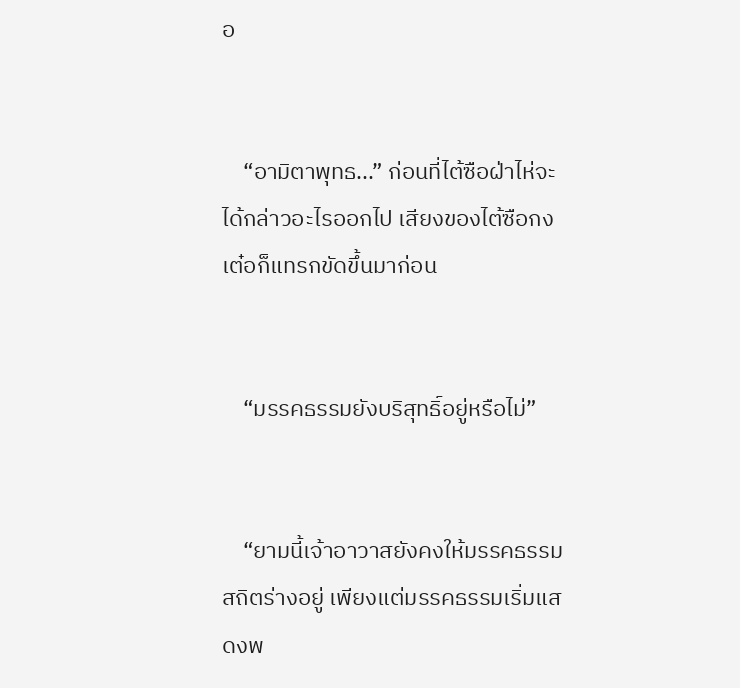อ


    “อามิตาพุทธ...” ก่อนที่ไต้ซือฝ่าไห่จะได้กล่าวอะไรออกไป เสียงของไต้ซือกงเต๋อก็แทรกขัดขึ้นมาก่อน


    “มรรคธรรมยังบริสุทธิ์อยู่หรือไม่”


    “ยามนี้เจ้าอาวาสยังคงให้มรรคธรรมสถิตร่างอยู่ เพียงแต่มรรคธรรมเริ่มแสดงพ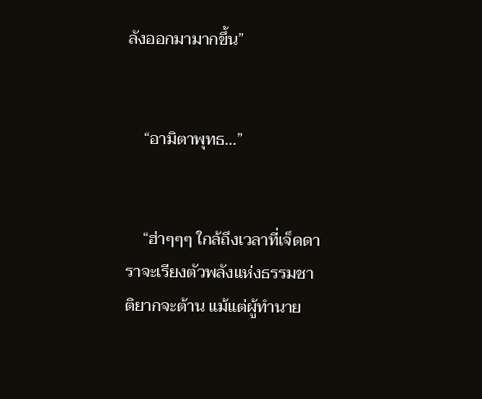ลังออกมามากขึ้น”


    “อามิตาพุทธ...”


    “ฮ่าๆๆๆ ใกล้ถึงเวลาที่เจ็ดดาราจะเรียงตัวพลังแห่งธรรมชาติยากจะต้าน แม้แต่ผู้ทำนาย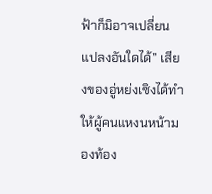ฟ้าก็มิอาจเปลี่ยนแปลงอันใดได้” เสียงของอู่หย่งเซิงได้ทำให้ผู้คนแหงนหน้ามองท้อง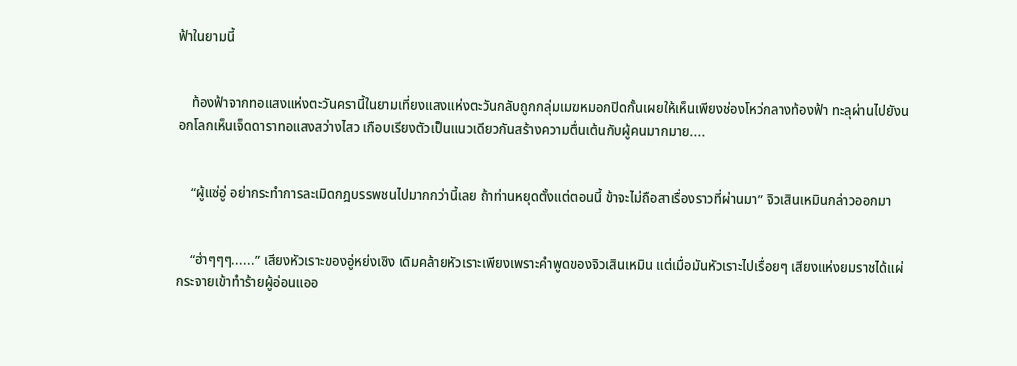ฟ้าในยามนี้


    ท้องฟ้าจากทอแสงแห่งตะวันครานี้ในยามเที่ยงแสงแห่งตะวันกลับถูกกลุ่มเมฆหมอกปิดกั้นเผยให้เห็นเพียงช่องโหว่กลางท้องฟ้า ทะลุผ่านไปยังนอกโลกเห็นเจ็ดดาราทอแสงสว่างไสว เกือบเรียงตัวเป็นแนวเดียวกันสร้างความตื่นเต้นกับผู้คนมากมาย....


    “ผู้แซ่อู่ อย่ากระทำการละเมิดกฎบรรพชนไปมากกว่านี้เลย ถ้าท่านหยุดตั้งแต่ตอนนี้ ข้าจะไม่ถือสาเรื่องราวที่ผ่านมา” จิวเสินเหมินกล่าวออกมา


    “ฮ่าๆๆๆ......” เสียงหัวเราะของอู่หย่งเซิง เดิมคล้ายหัวเราะเพียงเพราะคำพูดของจิวเสินเหมิน แต่เมื่อมันหัวเราะไปเรื่อยๆ เสียงแห่งยมราชได้แผ่กระจายเข้าทำร้ายผู้อ่อนแออ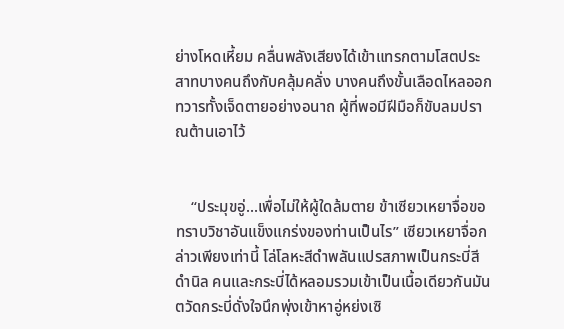ย่างโหดเหี้ยม คลื่นพลังเสียงได้เข้าแทรกตามโสตประสาทบางคนถึงกับคลุ้มคลั่ง บางคนถึงขั้นเลือดไหลออกทวารทั้งเจ็ดตายอย่างอนาถ ผู้ที่พอมีฝีมือก็ขับลมปราณต้านเอาไว้


    “ประมุขอู่...เพื่อไม่ให้ผู้ใดล้มตาย ข้าเซียวเหยาจื่อขอทราบวิชาอันแข็งแกร่งของท่านเป็นไร” เซียวเหยาจื่อกล่าวเพียงเท่านี้ โล่โลหะสีดำพลันแปรสภาพเป็นกระบี่สีดำนิล คนและกระบี่ได้หลอมรวมเข้าเป็นเนื้อเดียวกันมันตวัดกระบี่ดั่งใจนึกพุ่งเข้าหาอู่หย่งเซิ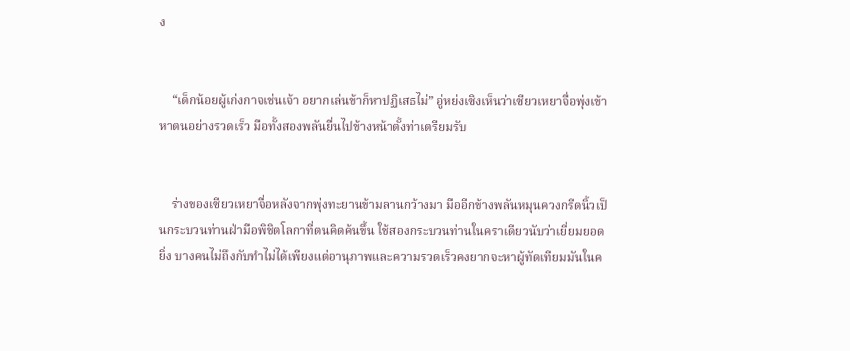ง


    “เด็กน้อยผู้เก่งกาจเช่นเจ้า อยากเล่นข้าก็หาปฏิเสธไม่” อู่หย่งเซิงเห็นว่าเซียวเหยาจื่อพุ่งเข้าหาตนอย่างรวดเร็ว มือทั้งสองพลันยื่นไปข้างหน้าตั้งท่าเตรียมรับ


    ร่างของเซียวเหยาจื่อหลังจากพุ่งทะยานข้ามลานกว้างมา มืออีกข้างพลันหมุนควงกรีดนิ้วเป็นกระบวนท่านฝ่ามือพิชิตโลกาที่ตนคิดค้นขึ้น ใช้สองกระบวนท่านในคราเดียวนับว่าเยี่ยมยอดยิ่ง บางคนไม่ถึงกับทำไม่ได้เพียงแต่อานุภาพและความรวดเร็วคงยากจะหาผู้ทัดเทียมมันในค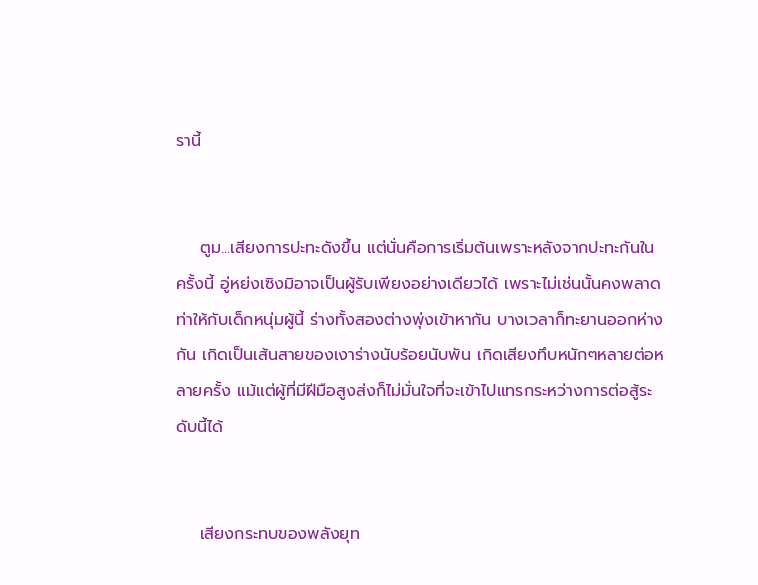รานี้


    ตูม...เสียงการปะทะดังขึ้น แต่นั่นคือการเริ่มต้นเพราะหลังจากปะทะกันในครั้งนี้ อู่หย่งเซิงมิอาจเป็นผู้รับเพียงอย่างเดียวได้ เพราะไม่เช่นนั้นคงพลาดท่าให้กับเด็กหนุ่มผู้นี้ ร่างทั้งสองต่างพุ่งเข้าหากัน บางเวลาก็ทะยานออกห่างกัน เกิดเป็นเส้นสายของเงาร่างนับร้อยนับพัน เกิดเสียงทึบหนักๆหลายต่อหลายครั้ง แม้แต่ผู้ที่มีฝีมือสูงส่งก็ไม่มั่นใจที่จะเข้าไปแทรกระหว่างการต่อสู้ระดับนี้ได้


    เสียงกระทบของพลังยุท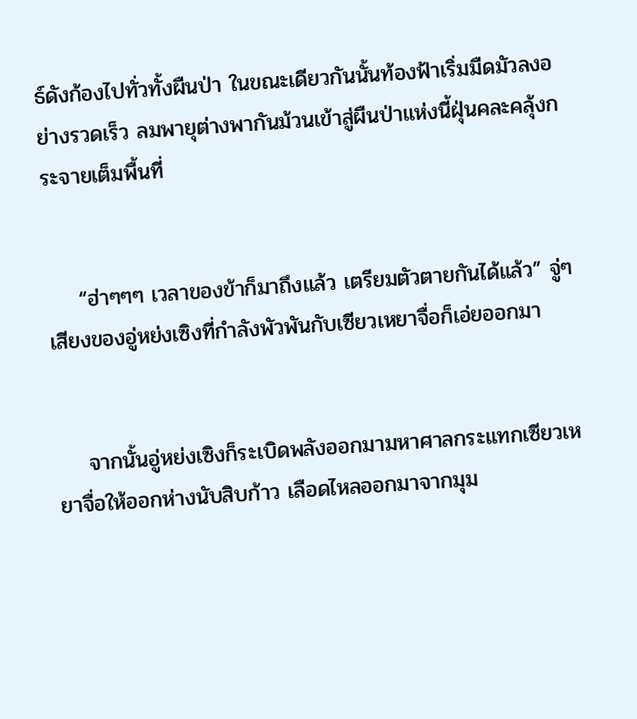ธ์ดังก้องไปทั่วทั้งผืนป่า ในขณะเดียวกันนั้นท้องฟ้าเริ่มมืดมัวลงอย่างรวดเร็ว ลมพายุต่างพากันม้วนเข้าสู่ผืนป่าแห่งนี้ฝุ่นคละคลุ้งกระจายเต็มพื้นที่


    “ฮ่าๆๆๆ เวลาของข้าก็มาถึงแล้ว เตรียมตัวตายกันได้แล้ว” จู่ๆเสียงของอู่หย่งเซิงที่กำลังพัวพันกับเซียวเหยาจื่อก็เอ่ยออกมา


    จากนั้นอู่หย่งเซิงก็ระเบิดพลังออกมามหาศาลกระแทกเซียวเหยาจื่อให้ออกห่างนับสิบก้าว เลือดไหลออกมาจากมุม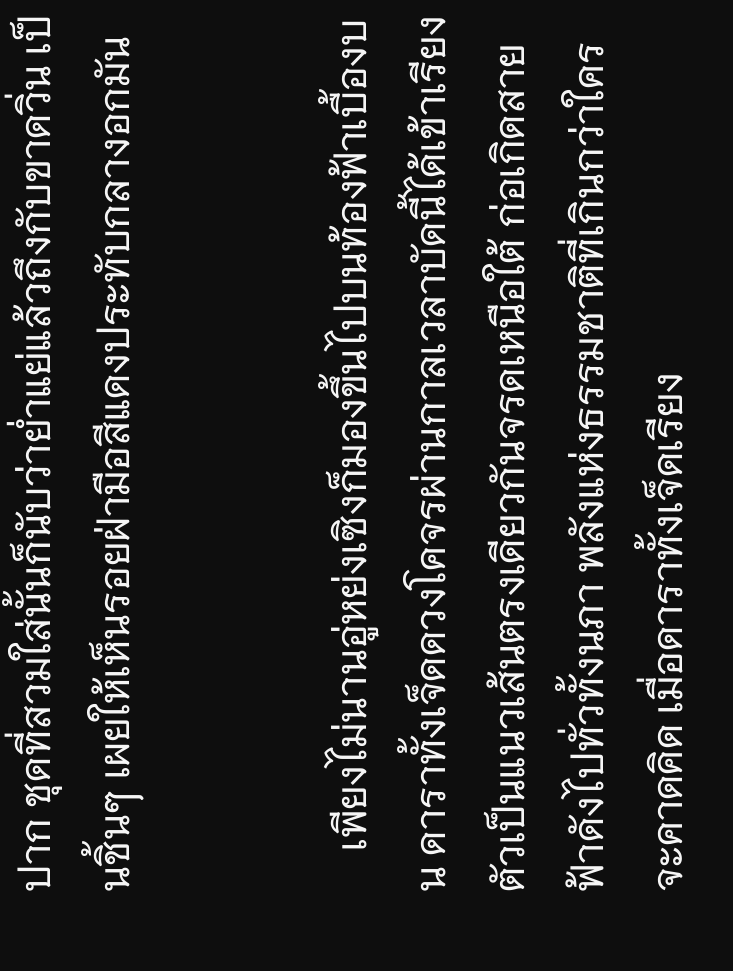ปาก ชุดที่สวมใส่นั้นก็นับว่าย่ำแย่แล้วถึงกับขาดวิ่น เป็นชิ้นๆ เผยให้เห็นรอยฝ่ามือสีแดงประทับกลางอกมัน


    เพียงไม่นานอู่หย่งเซิงก็มองขึ้นไปบนท้องฟ้าเบื้องบน ดาราทั้งเจ็ดดวงโคจรผ่านกาลเวลาบัดนี้ได้เข้าเรียงตัวเป็นแนวเส้นตรงเดียวกันจรดเหนือใต้ ก่อเกิดสายฟ้าดังไปทั่วทั้งนภา พลังแห่งธรรมชาติที่เกินกว่าใครจะคาดคิด เมื่อดาราทั้งเจ็ดเรียง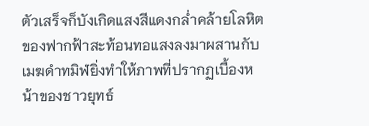ตัวเสร็จก็บังเกิดแสงสีแดงกล่ำคล้ายโลหิตของฟากฟ้าสะท้อนทอแสงลงมาผสานกับเมฆดำทมิฬยิ่งทำให้ภาพที่ปรากฏเบื้องหน้าของชาวยุทธ์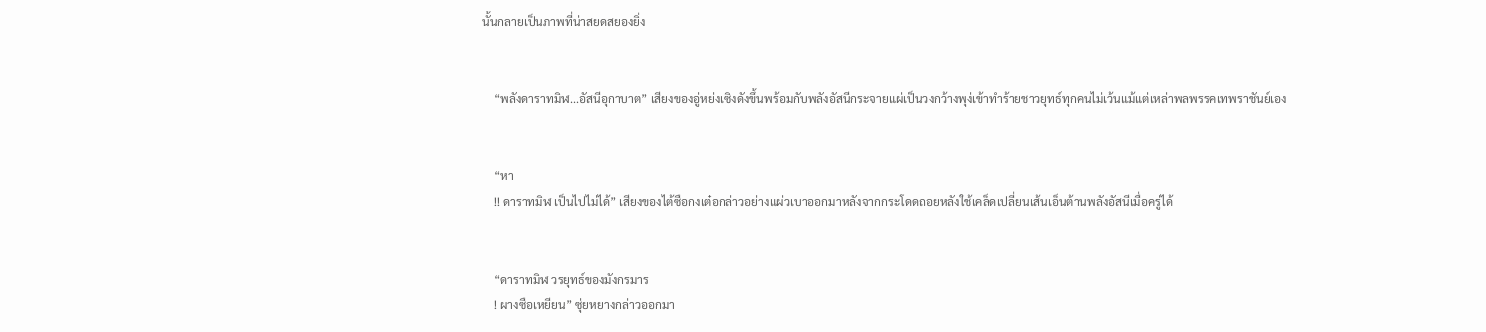นั้นกลายเป็นภาพที่น่าสยดสยองยิ่ง


    “พลังดาราทมิฬ...อัสนีอุกาบาต” เสียงของอู่หย่งเซิงดังขึ้นพร้อมกับพลังอัสนีกระจายแผ่เป็นวงกว้างพุง่เข้าทำร้ายชาวยุทธ์ทุกคนไม่เว้นแม้แต่เหล่าพลพรรคเทพราชันย์เอง


    “หา
    !! ดาราทมิฬ เป็นไปไม่ได้” เสียงของไต้ซือกงเต๋อกล่าวอย่างแผ่วเบาออกมาหลังจากกระโดดถอยหลังใช้เคล็ดเปลี่ยนเส้นเอ็นต้านพลังอัสนีเมื่อครู่ได้


    “ดาราทมิฬ วรยุทธ์ของมังกรมาร
    ! ผางซือเหยียน” ซุ่ยหยางกล่าวออกมา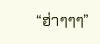“ฮ่าๆๆๆ”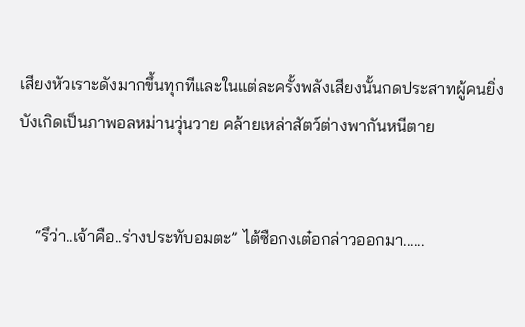เสียงหัวเราะดังมากขึ้นทุกทีและในแต่ละครั้งพลังเสียงนั้นกดประสาทผู้คนยิ่ง บังเกิดเป็นภาพอลหม่านวุ่นวาย คล้ายเหล่าสัตว์ต่างพากันหนีตาย


    “รึว่า..เจ้าคือ..ร่างประทับอมตะ” ไต้ซือกงเต๋อกล่าวออกมา......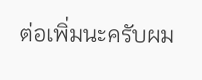ต่อเพิ่มนะครับผม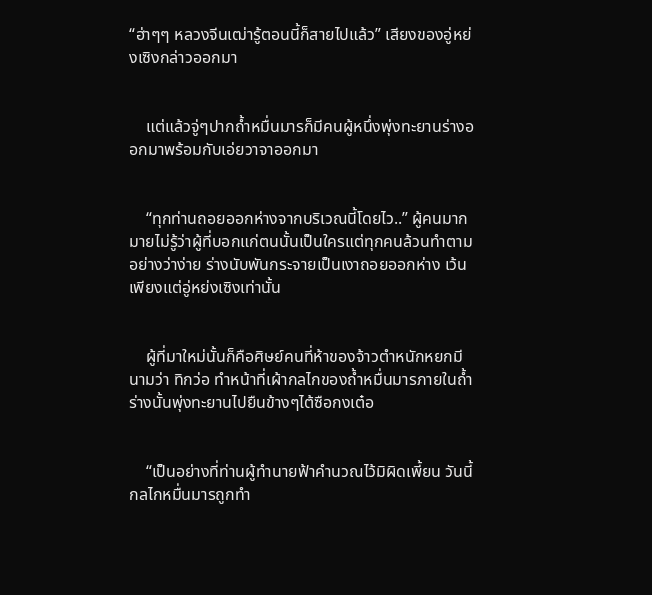“ฮ่าๆๆ หลวงจีนเฒ่ารู้ตอนนี้ก็สายไปแล้ว” เสียงของอู่หย่งเซิงกล่าวออกมา


    แต่แล้วจู่ๆปากถ้ำหมื่นมารก็มีคนผู้หนึ่งพุ่งทะยานร่างออกมาพร้อมกับเอ่ยวาจาออกมา


    “ทุกท่านถอยออกห่างจากบริเวณนี้โดยไว..” ผู้คนมากมายไม่รู้ว่าผู้ที่บอกแก่ตนนั้นเป็นใครแต่ทุกคนล้วนทำตามอย่างว่าง่าย ร่างนับพันกระจายเป็นเงาถอยออกห่าง เว้นเพียงแต่อู่หย่งเซิงเท่านั้น


    ผู้ที่มาใหม่นั้นก็คือศิษย์คนที่ห้าของจ้าวตำหนักหยกมีนามว่า ทิกว่อ ทำหน้าที่เผ้ากลไกของถ้ำหมื่นมารภายในถ้ำ ร่างนั้นพุ่งทะยานไปยืนข้างๆไต้ซือกงเต๋อ


    “เป็นอย่างที่ท่านผู้ทำนายฟ้าคำนวณไว้มิผิดเพี้ยน วันนี้กลไกหมื่นมารถูกทำ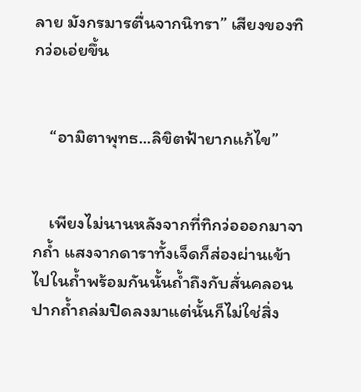ลาย มังกรมารตื่นจากนิทรา” เสียงของทิกว่อเอ่ยขึ้น


    “อามิตาพุทธ...ลิขิตฟ้ายากแก้ไข”


    เพียงไม่นานหลังจากที่ทิกว่อออกมาจากถ้ำ แสงจากดาราทั้งเจ็ดก็ส่องผ่านเข้าไปในถ้ำพร้อมกันนั้นถ้ำถึงกับสั่นคลอนปากถ้ำถล่มปิดลงมาแต่นั้นก็ไม่ใช่สิ่ง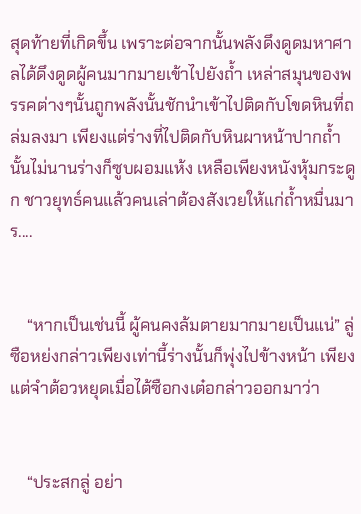สุดท้ายที่เกิดขึ้น เพราะต่อจากนั้นพลังดึงดูดมหาศาลได้ดึงดูดผู้คนมากมายเข้าไปยังถ้ำ เหล่าสมุนของพรรคต่างๆนั้นถูกพลังนั้นชักนำเข้าไปติดกับโขดหินที่ถล่มลงมา เพียงแต่ร่างที่ไปติดกับหินผาหน้าปากถ้ำนั้นไม่นานร่างก็ซูบผอมแห้ง เหลือเพียงหนังหุ้มกระดูก ชาวยุทธ์คนแล้วคนเล่าต้องสังเวยให้แก่ถ้ำหมื่นมาร....


    “หากเป็นเช่นนี้ ผู้คนคงล้มตายมากมายเป็นแน่” ลู่ซือหย่งกล่าวเพียงเท่านี้ร่างนั้นก็พุ่งไปข้างหน้า เพียงแต่จำต้อวหยุดเมื่อไต้ซือกงเต๋อกล่าวออกมาว่า


    “ประสกลู่ อย่า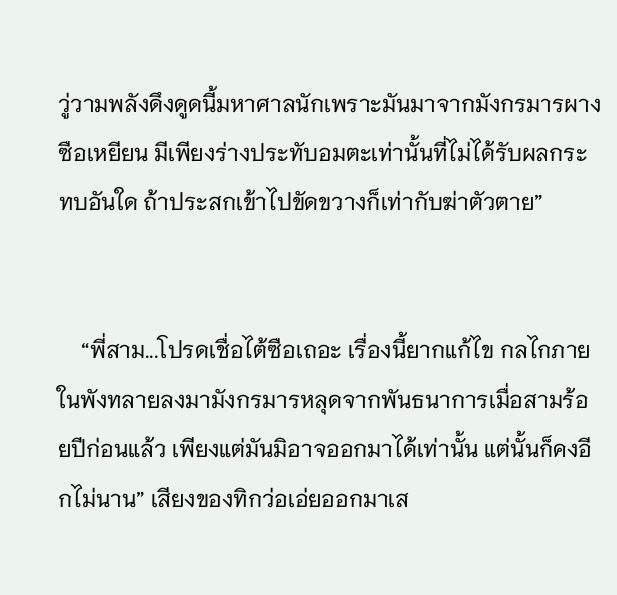วู่วามพลังดึงดูดนี้มหาศาลนักเพราะมันมาจากมังกรมารผางซือเหยียน มีเพียงร่างประทับอมตะเท่านั้นที่ไม่ได้รับผลกระทบอันใด ถ้าประสกเข้าไปขัดขวางก็เท่ากับฆ่าตัวตาย”


    “พี่สาม...โปรดเชื่อไต้ซือเถอะ เรื่องนี้ยากแก้ไข กลไกภายในพังทลายลงมามังกรมารหลุดจากพันธนาการเมื่อสามร้อยปีก่อนแล้ว เพียงแต่มันมิอาจออกมาได้เท่านั้น แต่นั้นก็คงอีกไม่นาน” เสียงของทิกว่อเอ่ยออกมาเส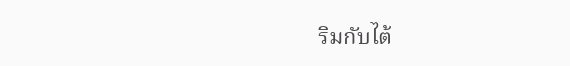ริมกับไต้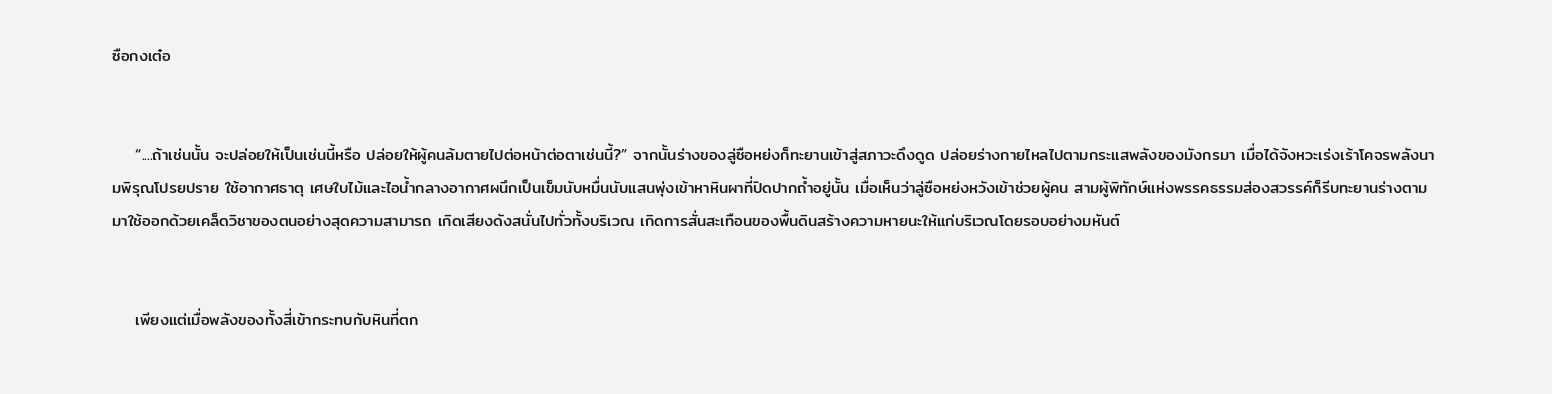ซือกงเต๋อ


    “....ถ้าเช่นนั้น จะปล่อยให้เป็นเช่นนี้หรือ ปล่อยให้ผู้คนล้มตายไปต่อหน้าต่อตาเช่นนี้?” จากนั้นร่างของลู่ซือหย่งก็ทะยานเข้าสู่สภาวะดึงดูด ปล่อยร่างกายไหลไปตามกระแสพลังของมังกรมา เมื่อได้จังหวะเร่งเร้าโคจรพลังนามพิรุณโปรยปราย ใช้อากาศธาตุ เศษใบไม้และไอน้ำกลางอากาศผนึกเป็นเข็มนับหมื่นนับแสนพุ่งเข้าหาหินผาที่ปิดปากถ้ำอยู่นั้น เมื่อเห็นว่าลู่ซือหย่งหวังเข้าช่วยผู้คน สามผู้พิทักษ์แห่งพรรคธรรมส่องสวรรค์ก็รีบทะยานร่างตามมาใช้ออกด้วยเคล็ดวิชาของตนอย่างสุดความสามารถ เกิดเสียงดังสนั่นไปทั่วทั้งบริเวณ เกิดการสั่นสะเทือนของพื้นดินสร้างความหายนะให้แก่บริเวณโดยรอบอย่างมหันต์


    เพียงแต่เมื่อพลังของทั้งสี่เข้ากระทบกับหินที่ตก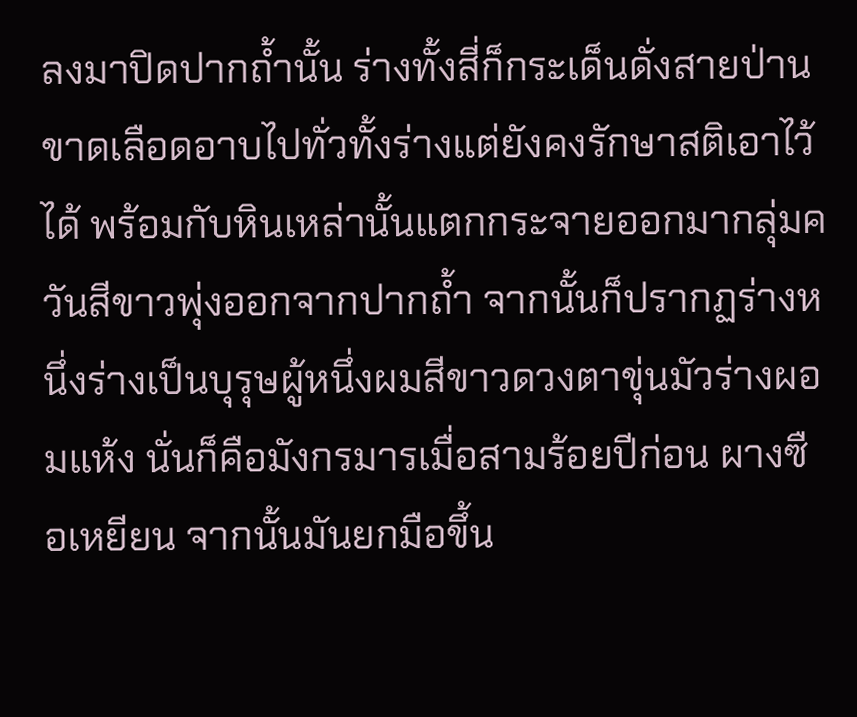ลงมาปิดปากถ้ำนั้น ร่างทั้งสี่ก็กระเด็นดั่งสายป่านขาดเลือดอาบไปทั่วทั้งร่างแต่ยังคงรักษาสติเอาไว้ได้ พร้อมกับหินเหล่านั้นแตกกระจายออกมากลุ่มควันสีขาวพุ่งออกจากปากถ้ำ จากนั้นก็ปรากฏร่างหนึ่งร่างเป็นบุรุษผู้หนึ่งผมสีขาวดวงตาขุ่นมัวร่างผอมแห้ง นั่นก็คือมังกรมารเมื่อสามร้อยปีก่อน ผางซือเหยียน จากนั้นมันยกมือขึ้น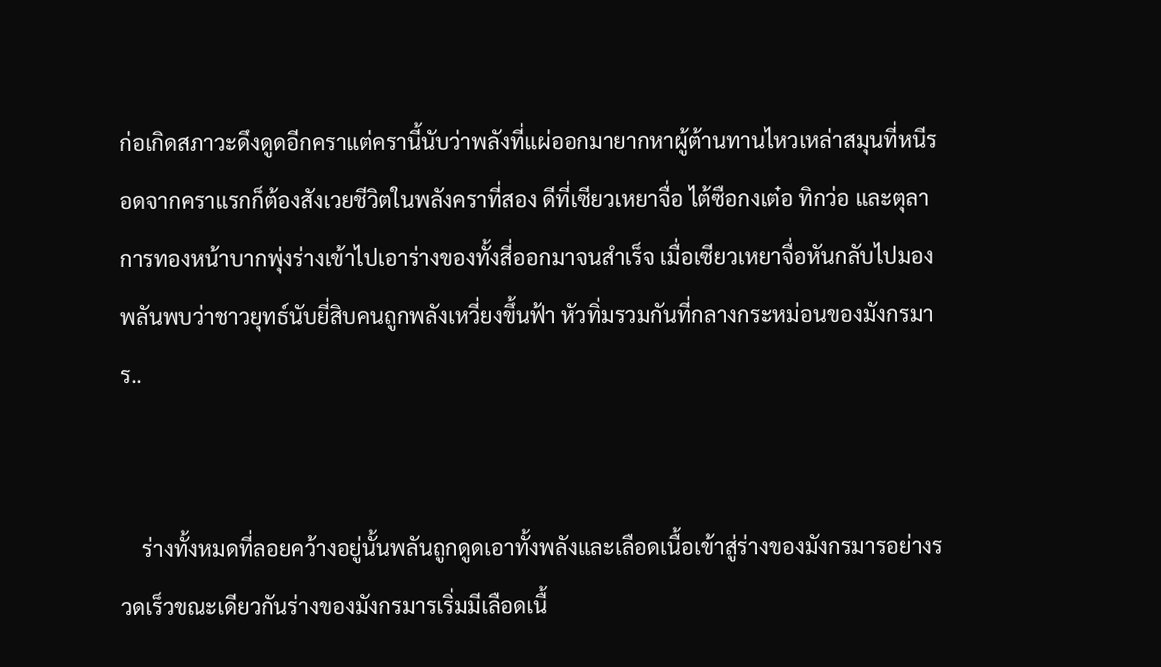ก่อเกิดสภาวะดึงดูดอีกคราแต่ครานี้นับว่าพลังที่แผ่ออกมายากหาผู้ต้านทานไหวเหล่าสมุนที่หนีรอดจากคราแรกก็ต้องสังเวยชีวิตในพลังคราที่สอง ดีที่เซียวเหยาจื่อ ไต้ซือกงเต๋อ ทิกว่อ และตุลาการทองหน้าบากพุ่งร่างเข้าไปเอาร่างของทั้งสี่ออกมาจนสำเร็จ เมื่อเซียวเหยาจื่อหันกลับไปมองพลันพบว่าชาวยุทธ์นับยี่สิบคนถูกพลังเหวี่ยงขึ้นฟ้า หัวทิ่มรวมกันที่กลางกระหม่อนของมังกรมาร..


    ร่างทั้งหมดที่ลอยคว้างอยู่นั้นพลันถูกดูดเอาทั้งพลังและเลือดเนื้อเข้าสู่ร่างของมังกรมารอย่างรวดเร็วขณะเดียวกันร่างของมังกรมารเริ่มมีเลือดเนื้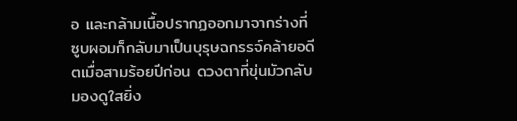อ และกล้ามเนื้อปรากฏออกมาจากร่างที่ซูบผอมก็กลับมาเป็นบุรุษฉกรรจ์คล้ายอดีตเมื่อสามร้อยปีก่อน ดวงตาที่ขุ่นมัวกลับมองดูใสยิ่ง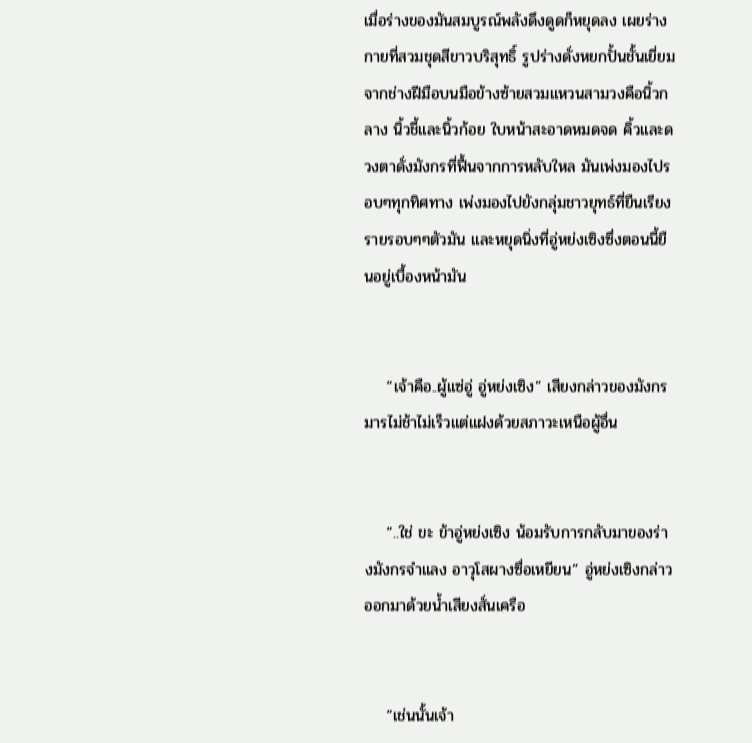เมื่อร่างของมันสมบูรณ์พลังดึงดูดก็หยุดลง เผยร่างกายที่สวมชุดสีขาวบริสุทธิ์ รูปร่างดั่งหยกปั้นชั้นเยี่ยมจากช่างฝีมือบนมือข้างซ้ายสวมแหวนสามวงคือนิ้วกลาง นิ้วชี้และนิ้วก้อย ใบหน้าสะอาดหมดจด คิ้วและดวงตาดั่งมังกรที่ฟื้นจากการหลับใหล มันเพ่งมองไปรอบๆทุกทิศทาง เพ่งมองไปยังกลุ่มชาวยุทธ์ที่ยืนเรียงรายรอบๆๆตัวมัน และหยุดนิ่งที่อู่หย่งเซิงซึ่งตอนนี้ยืนอยู่เบื้องหน้ามัน


    “เจ้าคือ..ผู้แซ่อู่ อู่หย่งเซิง” เสียงกล่าวของมังกรมารไม่ช้าไม่เร็วแต่แฝงด้วยสภาวะเหนือผู้อื่น


    “..ใช่ ขะ ข้าอู่หย่งเซิง น้อมรับการกลับมาของร่างมังกรจำแลง อาวุโสผางซื่อเหยียน” อู่หย่งเซิงกล่าวออกมาด้วยน้ำเสียงสั่นเครือ


    “เช่นนั้นเจ้า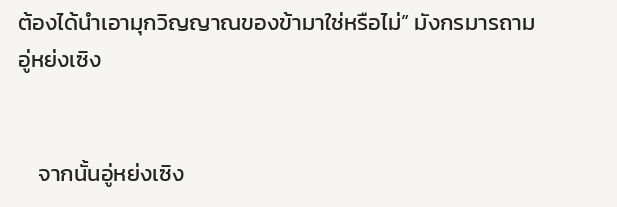ต้องได้นำเอามุกวิญญาณของข้ามาใช่หรือไม่” มังกรมารถามอู่หย่งเซิง


    จากนั้นอู่หย่งเซิง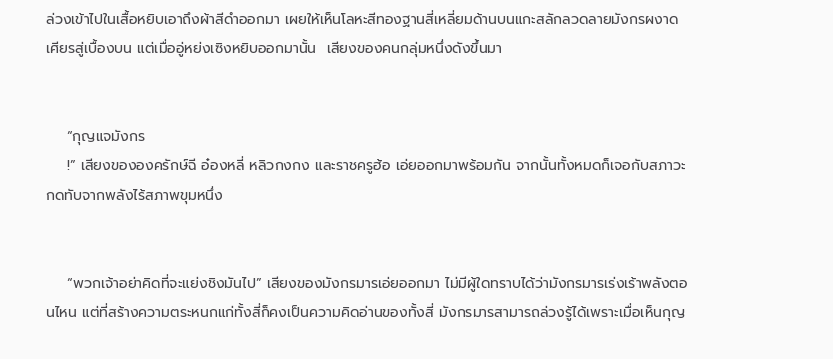ล่วงเข้าไปในเสื้อหยิบเอาถึงผ้าสีดำออกมา เผยให้เห็นโลหะสีทองฐานสี่เหลี่ยมด้านบนแกะสลักลวดลายมังกรผงาดเศียรสู่เบื้องบน แต่เมื่ออู่หย่งเซิงหยิบออกมานั้น  เสียงของคนกลุ่มหนึ่งดังขึ้นมา


    “กุญแจมังกร
    !” เสียงขององครักษ์ฉี อ๋องหลี่ หลิวกงกง และราชครูฮ้อ เอ่ยออกมาพร้อมกัน จากนั้นทั้งหมดก็เจอกับสภาวะกดทับจากพลังไร้สภาพขุมหนึ่ง


    “พวกเจ้าอย่าคิดที่จะแย่งชิงมันไป” เสียงของมังกรมารเอ่ยออกมา ไม่มีผู้ใดทราบได้ว่ามังกรมารเร่งเร้าพลังตอนไหน แต่ที่สร้างความตระหนกแก่ทั้งสี่ก็คงเป็นความคิดอ่านของทั้งสี่ มังกรมารสามารถล่วงรู้ได้เพราะเมื่อเห็นกุญ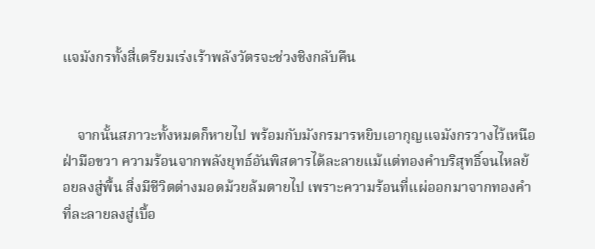แจมังกรทั้งสี่เตรียมเร่งเร้าพลังวัตรจะช่วงชิงกลับคืน


    จากนั้นสภาวะทั้งหมดก็หายไป พร้อมกับมังกรมารหยิบเอากุญแจมังกรวางไว้เหนือฝ่ามือขวา ความร้อนจากพลังยุทธ์อันพิสดารได้ละลายแม้แต่ทองคำบริสุทธิ์จนไหลย้อยลงสู่พื้น สิ่งมีชีวิตต่างมอดม้วยล้มตายไป เพราะความร้อนที่แผ่ออกมาจากทองคำที่ละลายลงสู่เบื้อ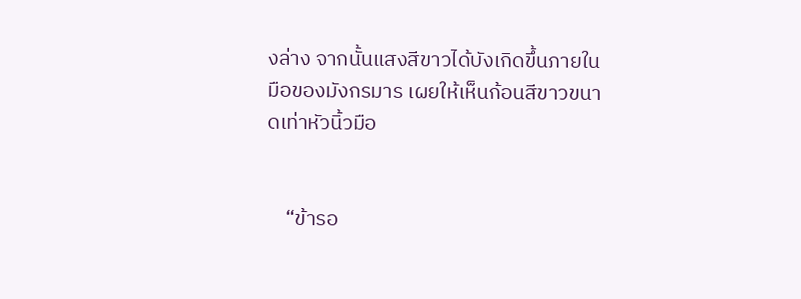งล่าง จากนั้นแสงสีขาวได้บังเกิดขึ้นภายในมือของมังกรมาร เผยให้เห็นก้อนสีขาวขนาดเท่าหัวนิ้วมือ


    “ข้ารอ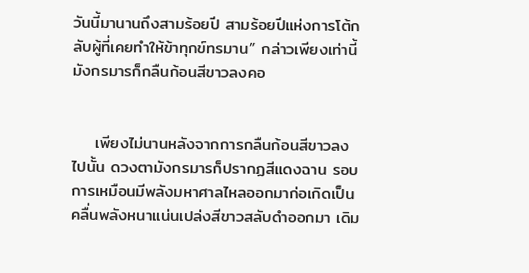วันนี้มานานถึงสามร้อยปี สามร้อยปีแห่งการโต้กลับผู้ที่เคยทำให้ข้าทุกข์ทรมาน” กล่าวเพียงเท่านี้มังกรมารก็กลืนก้อนสีขาวลงคอ


    เพียงไม่นานหลังจากการกลืนก้อนสีขาวลงไปนั้น ดวงตามังกรมารก็ปรากฏสีแดงฉาน รอบการเหมือนมีพลังมหาศาลไหลออกมาก่อเกิดเป็นคลื่นพลังหนาแน่นเปล่งสีขาวสลับดำออกมา เดิม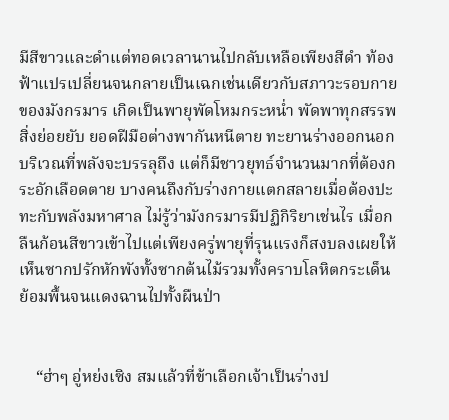มีสีขาวและดำแต่ทอดเวลานานไปกลับเหลือเพียงสีดำ ท้องฟ้าแปรเปลี่ยนจนกลายเป็นเฉกเช่นเดียวกับสภาวะรอบกายของมังกรมาร เกิดเป็นพายุพัดโหมกระหน่ำ พัดพาทุกสรรพสิ่งย่อยยับ ยอดฝีมือต่างพากันหนีตาย ทะยานร่างออกนอกบริเวณที่พลังจะบรรลุถึง แต่ก็มีชาวยุทธ์จำนวนมากที่ต้องกระอักเลือดตาย บางคนถึงกับร่างกายแตกสลายเมื่อต้องปะทะกับพลังมหาศาล ไม่รู้ว่ามังกรมารมีปฏิกิริยาเช่นไร เมื่อกลืนก้อนสีขาวเข้าไปแต่เพียงครู่พายุที่รุนแรงก็สงบลงเผยให้เห็นซากปรักหักพังทั้งซากต้นไม้รวมทั้งคราบโลหิตกระเด็นย้อมพื้นจนแดงฉานไปทั้งผืนป่า


    “ฮ่าๆ อู่หย่งเซิง สมแล้วที่ข้าเลือกเจ้าเป็นร่างป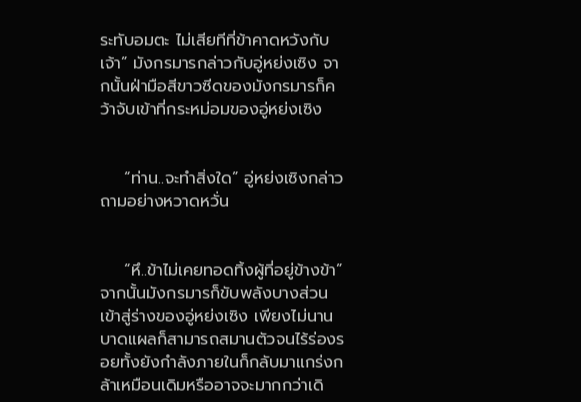ระทับอมตะ ไม่เสียทีที่ข้าคาดหวังกับเจ้า” มังกรมารกล่าวกับอู่หย่งเซิง จากนั้นฝ่ามือสีขาวซีดของมังกรมารก็คว้าจับเข้าที่กระหม่อมของอู่หย่งเซิง


    “ท่าน..จะทำสิ่งใด” อู่หย่งเซิงกล่าวถามอย่างหวาดหวั่น


    “หึ..ข้าไม่เคยทอดทิ้งผู้ที่อยู่ข้างข้า” จากนั้นมังกรมารก็ขับพลังบางส่วนเข้าสู่ร่างของอู่หย่งเซิง เพียงไม่นานบาดแผลก็สามารถสมานตัวจนไร้ร่องรอยทั้งยังกำลังภายในก็กลับมาแกร่งกล้าเหมือนเดิมหรืออาจจะมากกว่าเดิ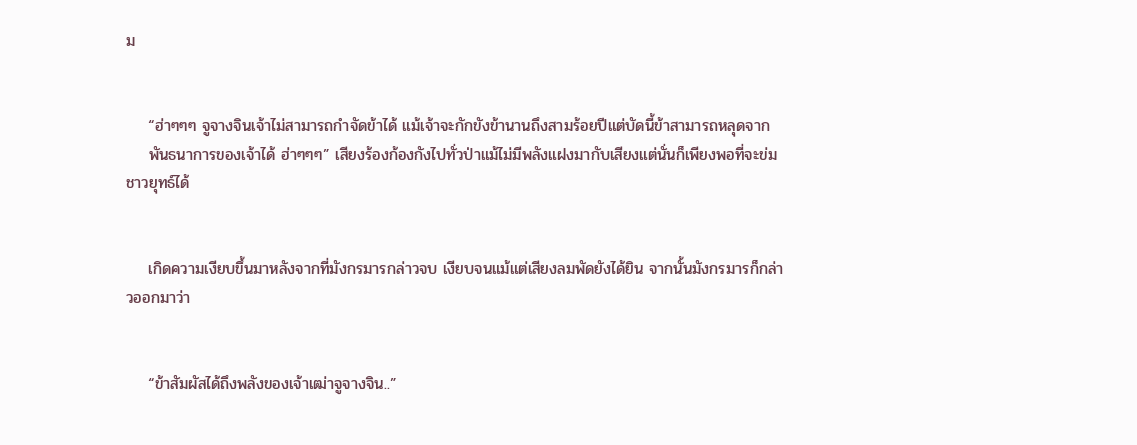ม


    “ฮ่าๆๆๆ จูจางจินเจ้าไม่สามารถกำจัดข้าได้ แม้เจ้าจะกักขังข้านานถึงสามร้อยปีแต่บัดนี้ข้าสามารถหลุดจาก
    พันธนาการของเจ้าได้ ฮ่าๆๆๆ” เสียงร้องก้องกังไปทั่วป่าแม้ไม่มีพลังแฝงมากับเสียงแต่นั่นก็เพียงพอที่จะข่มชาวยุทธ์ได้


    เกิดความเงียบขึ้นมาหลังจากที่มังกรมารกล่าวจบ เงียบจนแม้แต่เสียงลมพัดยังได้ยิน จากนั้นมังกรมารก็กล่าวออกมาว่า


    “ข้าสัมผัสได้ถึงพลังของเจ้าเฒ่าจูจางจิน..”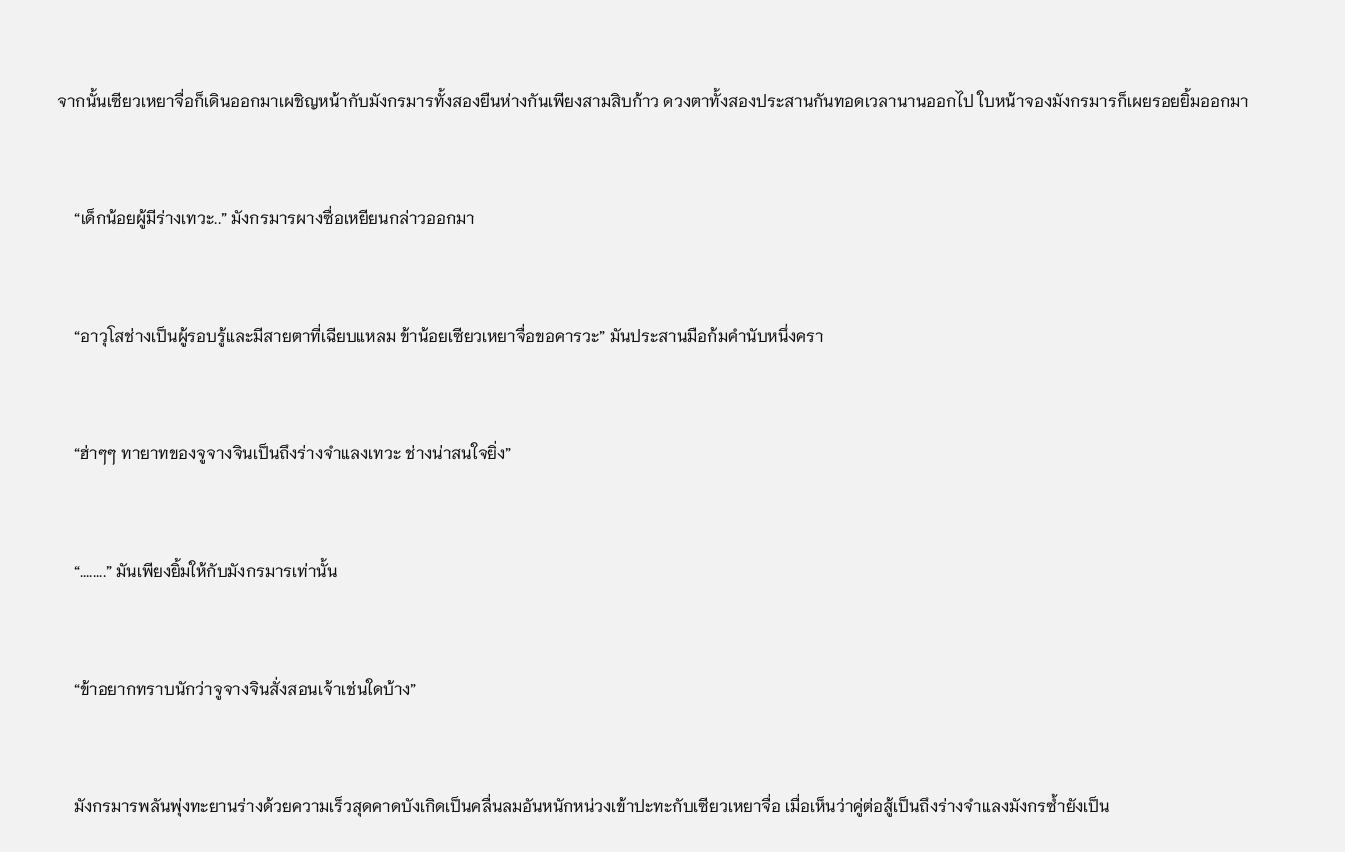จากนั้นเซียวเหยาจื่อก็เดินออกมาเผชิญหน้ากับมังกรมารทั้งสองยืนห่างกันเพียงสามสิบก้าว ดวงตาทั้งสองประสานกันทอดเวลานานออกไป ใบหน้าจองมังกรมารก็เผยรอยยิ้มออกมา


    “เด็กน้อยผู้มีร่างเทวะ..” มังกรมารผางซื่อเหยียนกล่าวออกมา


    “อาวุโสช่างเป็นผู้รอบรู้และมีสายตาที่เฉียบแหลม ข้าน้อยเซียวเหยาจื่อขอคารวะ” มันประสานมือก้มคำนับหนึ่งครา


    “ฮ่าๆๆ ทายาทของจูจางจินเป็นถึงร่างจำแลงเทวะ ช่างน่าสนใจยิ่ง”


    “........” มันเพียงยิ้มให้กับมังกรมารเท่านั้น


    “ข้าอยากทราบนักว่าจูจางจินสั่งสอนเจ้าเช่นใดบ้าง”


    มังกรมารพลันพุ่งทะยานร่างด้วยความเร็วสุดคาดบังเกิดเป็นคลื่นลมอันหนักหน่วงเข้าปะทะกับเซียวเหยาจื่อ เมื่อเห็นว่าคู่ต่อสู้เป็นถึงร่างจำแลงมังกรซ้ำยังเป็น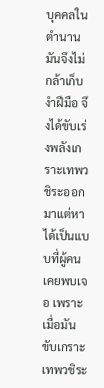บุคคลในตำนานมันจึงไม่กล้าเก็บงำฝีมือ จึงได้ขับเร่งพลังเกราะเทพวชิระออกมาแต่หาได้เป็นแบบที่ผู้คนเคยพบเจอ เพราะเมื่อมันขับเกราะเทพวชิระ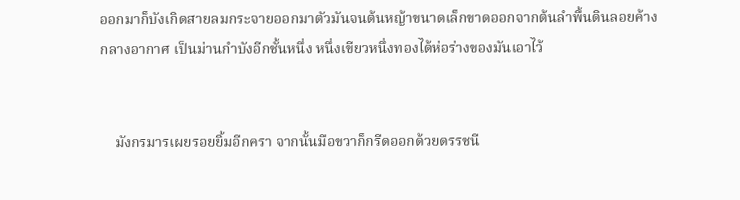ออกมาก็บังเกิดสายลมกระจายออกมาตัวมันจนต้นหญ้าขนาดเล็กขาดออกจากต้นลำพื้นดินลอยค้างกลางอากาศ เป็นม่านกำบังอีกชั้นหนึ่ง หนึ่งเขียวหนึ่งทองได้ห่อร่างของมันเอาไว้


    มังกรมารเผยรอยยิ้มอีกครา จากนั้นมือขวาก็กรีดออกด้วยดรรชนี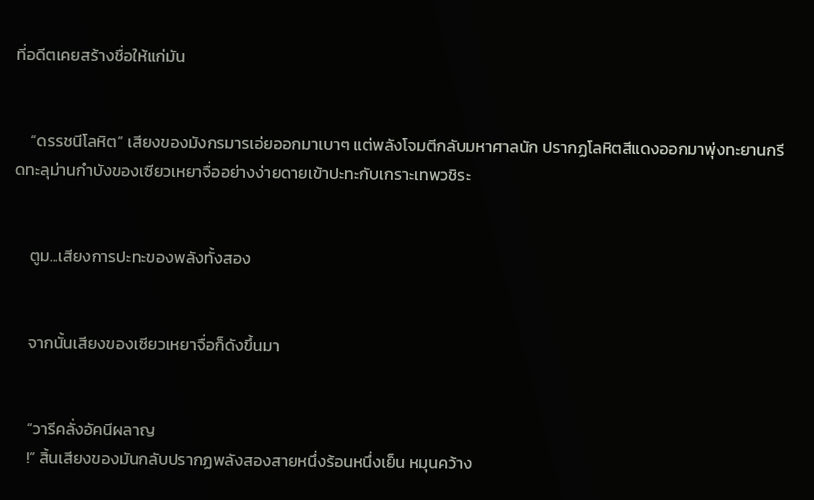ที่อดีตเคยสร้างชื่อให้แก่มัน


    “ดรรชนีโลหิต” เสียงของมังกรมารเอ่ยออกมาเบาๆ แต่พลังโจมตีกลับมหาศาลนัก ปรากฏโลหิตสีแดงออกมาพุ่งทะยานกรีดทะลุม่านกำบังของเซียวเหยาจื่ออย่างง่ายดายเข้าปะทะกับเกราะเทพวชิระ


    ตูม...เสียงการปะทะของพลังทั้งสอง


    จากนั้นเสียงของเซียวเหยาจื่อก็ดังขึ้นมา


    “วารีคลั่งอัคนีผลาญ
    !” สิ้นเสียงของมันกลับปรากฏพลังสองสายหนึ่งร้อนหนึ่งเย็น หมุนคว้าง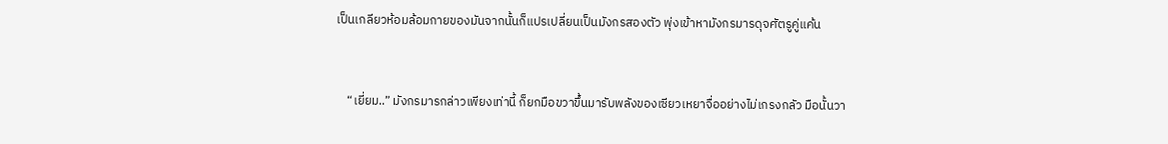เป็นเกลียวห้อมล้อมกายของมันจากนั้นก็แปรเปลี่ยนเป็นมังกรสองตัว พุ่งเข้าหามังกรมารดุจศัตรูคู่แค้น


    “เยี่ยม..” มังกรมารกล่าวเพียงเท่านี้ ก็ยกมือขวาขึ้นมารับพลังของเซียวเหยาจื่ออย่างไม่เกรงกลัว มือนั้นวา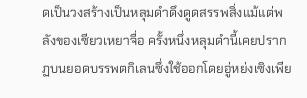ดเป็นวงสร้างเป็นหลุมดำดึงดูดสรรพสิ่งแม้แต่พลังของเซียวเหยาจื่อ ครั้งหนึ่งหลุมดำนี้เคยปรากฏบนยอดบรรพตกิเลนซึ่งใช้ออกโดยอู่หย่งเซิงเพีย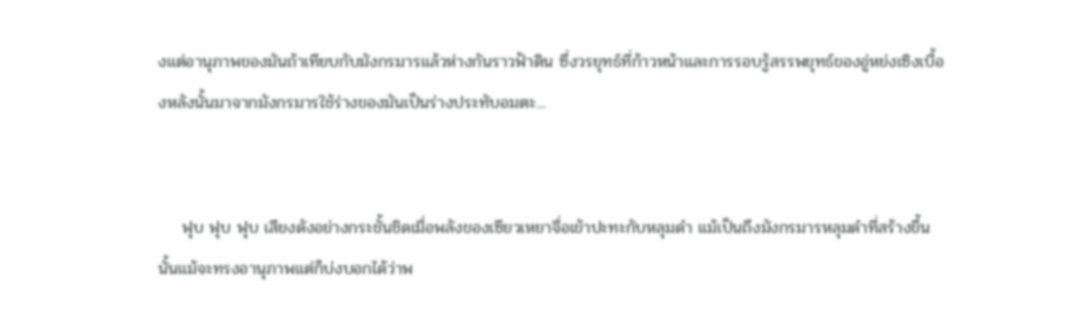งแต่อานุภาพของมันถ้าเทียบกับมังกรมารแล้วห่างกันราวฟ้าดิน ซึ่งวรยุทธ์ที่ก้าวหน้าและการรอบรู้สรรพยุทธ์ของอู่หย่งเซิงเบื้องหลังนั้นมาจากมังกรมารใช้ร่างของมันเป็นร่างประทับอมตะ...


    ฟุบ ฟุบ ฟุบ เสียงดังอย่างกระชั้นชิดเมื่อพลังของเซียวเหยาจื่อเข้าปะทะกับหลุมดำ แม้เป็นถึงมังกรมารหลุมดำที่สร้างขึ้นนั้นแม้จะทรงอานุภาพแต่ก็บ่งบอกได้ว่าพ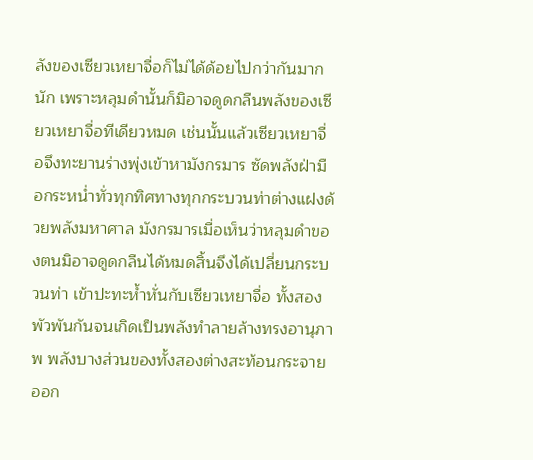ลังของเซียวเหยาจื่อก็ไม่ได้ด้อยไปกว่ากันมากนัก เพราะหลุมดำนั้นก็มิอาจดูดกลืนพลังของเซียวเหยาจื่อทีเดียวหมด เช่นนั้นแล้วเซียวเหยาจื่อจึงทะยานร่างพุ่งเข้าหามังกรมาร ซัดพลังฝ่ามือกระหน่ำทั่วทุกทิศทางทุกกระบวนท่าต่างแฝงด้วยพลังมหาศาล มังกรมารเมื่อเห็นว่าหลุมดำของตนมิอาจดูดกลืนได้หมดสิ้นจึงได้เปลี่ยนกระบวนท่า เข้าปะทะห้ำหั่นกับเซียวเหยาจื่อ ทั้งสองพัวพันกันจนเกิดเป็นพลังทำลายล้างทรงอานุภาพ พลังบางส่วนของทั้งสองต่างสะท้อนกระจายออก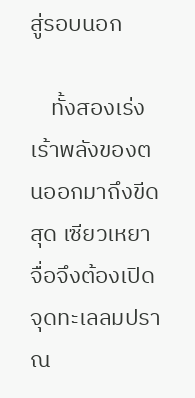สู่รอบนอก

    ทั้งสองเร่งเร้าพลังของตนออกมาถึงขีดสุด เซียวเหยาจื่อจึงต้องเปิดจุดทะเลลมปราณ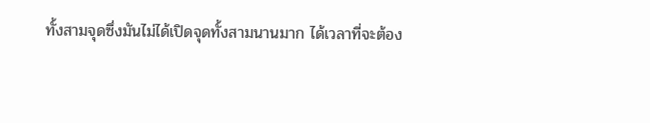ทั้งสามจุดซึ่งมันไม่ได้เปิดจุดทั้งสามนานมาก ได้เวลาที่จะต้อง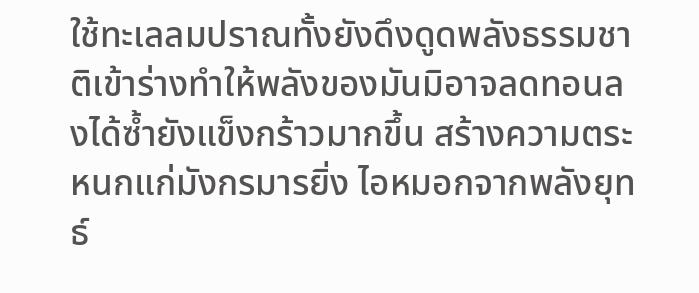ใช้ทะเลลมปราณทั้งยังดึงดูดพลังธรรมชาติเข้าร่างทำให้พลังของมันมิอาจลดทอนลงได้ซ้ำยังแข็งกร้าวมากขึ้น สร้างความตระหนกแก่มังกรมารยิ่ง ไอหมอกจากพลังยุทธ์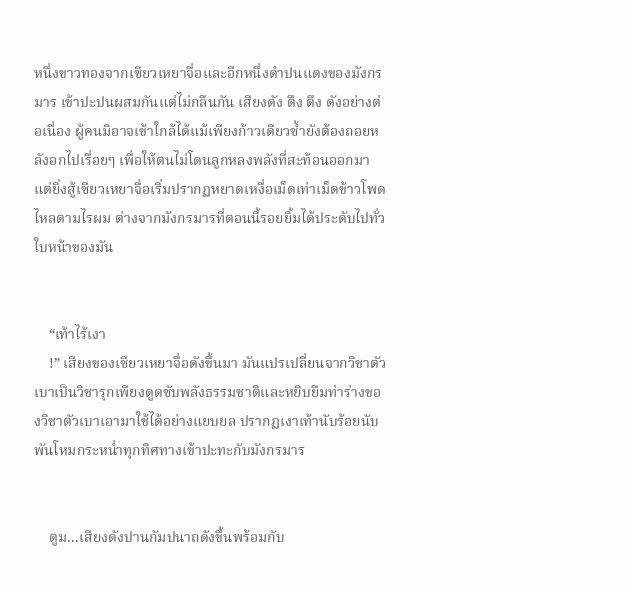หนึ่งขาวทองจากเซียวเหยาจื่อและอีกหนึ่งดำปนแดงของมังกรมาร เข้าปะปนผสมกันแต่ไม่กลืนกัน เสียงดัง ตึง ตึง ดังอย่างต่อเนื่อง ผู้คนมิอาจเข้าใกล้ได้แม้เพียงก้าวเดียวซ้ำยังต้องถอยหลังอกไปเรื่อยๆ เพื่อให้ตนไม่โดนลูกหลงพลังที่สะท้อนออกมา แต่ยิ่งสู้เซียวเหยาจื่อเริ่มปรากฏหยาดเหงื่อเม็ดเท่าเม็ดข้าวโพดไหลตามไรผม ต่างจากมังกรมารที่ตอนนี้รอยยิ้มได้ประดับไปทั่วใบหน้าของมัน


    “เท้าไร้เงา
    !” เสียงของเซียวเหยาจื่อดังขึ้นมา มันแปรเปลี่ยนจากวิชาตัวเบาเป็นวิชารุกเพียงดูดซับพลังธรรมชาติและหยิบยืมท่าร่างของวิชาตัวเบาเอามาใช้ได้อย่างแยบยล ปรากฏเงาเท้านับร้อยนับพันโหมกระหน่ำทุกทิศทางเข้าปะทะกับมังกรมาร


    ตูม...เสียงดังปานกัมปนาถดังขึ้นพร้อมกับ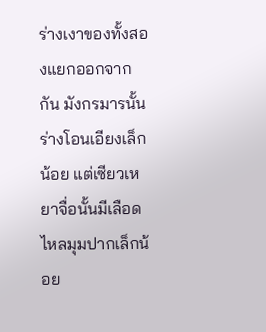ร่างเงาของทั้งสองแยกออกจากกัน มังกรมารนั้นร่างโอนเอียงเล็กน้อย แต่เซียวเหยาจื่อนั้นมีเลือดไหลมุมปากเล็กน้อย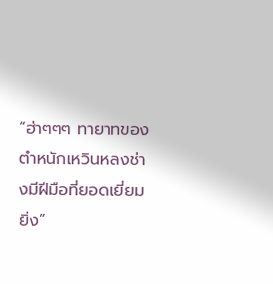“ฮ่าๆๆๆ ทายาทของตำหนักเหวินหลงช่างมีฝีมือที่ยอดเยี่ยมยิ่ง”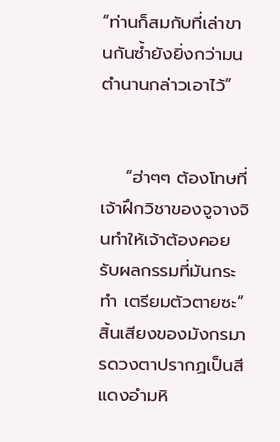“ท่านก็สมกับที่เล่าขานกันซ้ำยังยิ่งกว่ามนตำนานกล่าวเอาไว้”


    “ฮ่าๆๆ ต้องโทษที่เจ้าฝึกวิชาของจูจางจินทำให้เจ้าต้องคอยรับผลกรรมที่มันกระทำ เตรียมตัวตายซะ” สิ้นเสียงของมังกรมารดวงตาปรากฏเป็นสีแดงอำมหิ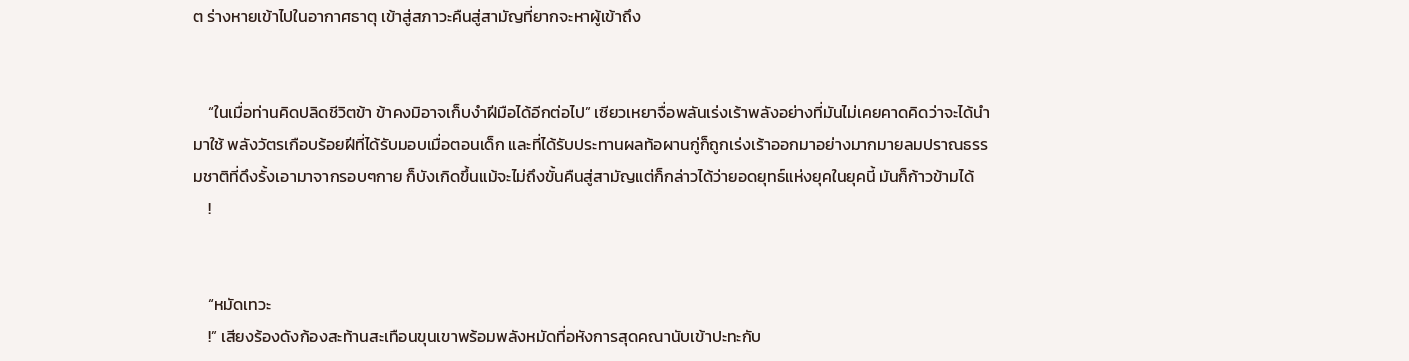ต ร่างหายเข้าไปในอากาศธาตุ เข้าสู่สภาวะคืนสู่สามัญที่ยากจะหาผู้เข้าถึง


    “ในเมื่อท่านคิดปลิดชีวิตข้า ข้าคงมิอาจเก็บงำฝีมือได้อีกต่อไป” เซียวเหยาจื่อพลันเร่งเร้าพลังอย่างที่มันไม่เคยคาดคิดว่าจะได้นำมาใช้ พลังวัตรเกือบร้อยฝีที่ได้รับมอบเมื่อตอนเด็ก และที่ได้รับประทานผลท้อผานกู่ก็ถูกเร่งเร้าออกมาอย่างมากมายลมปราณธรรมชาติที่ดึงรั้งเอามาจากรอบๆกาย ก็บังเกิดขึ้นแม้จะไม่ถึงขั้นคืนสู่สามัญแต่ก็กล่าวได้ว่ายอดยุทธ์แห่งยุคในยุคนี้ มันก็ก้าวข้ามได้
    !


    “หมัดเทวะ
    !” เสียงร้องดังก้องสะท้านสะเทือนขุนเขาพร้อมพลังหมัดที่อหังการสุดคณานับเข้าปะทะกับ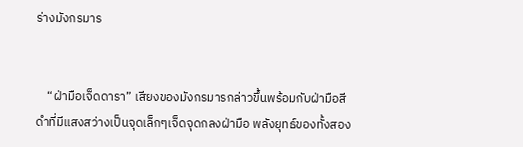ร่างมังกรมาร


    “ฝ่ามือเจ็ดดารา” เสียงของมังกรมารกล่าวขึ้นพร้อมกับฝ่ามือสีดำที่มีแสงสว่างเป็นจุดเล็กๆเจ็ดจุดกลงฝ่ามือ พลังยุทธ์ของทั้งสอง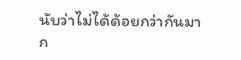นับว่าไม่ได้ด้อยกว่ากันมาก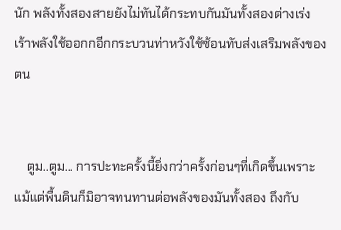นัก พลังทั้งสองสายยังไม่ทันได้กระทบกันมันทั้งสองต่างเร่งเร้าพลังใช้ออกกอีกกระบวนท่าหวังใช้ซ้อนทับส่งเสริมพลังของตน


    ตูม..ตูม... การปะทะครั้งนี้ยิ่งกว่าครั้งก่อนๆที่เกิดขึ้นเพราะแม้แต่พื้นดินก็มิอาจทนทานต่อพลังของมันทั้งสอง ถึงกับ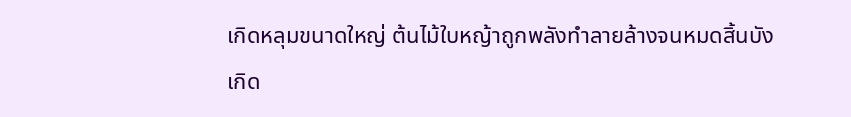เกิดหลุมขนาดใหญ่ ต้นไม้ใบหญ้าถูกพลังทำลายล้างจนหมดสิ้นบังเกิด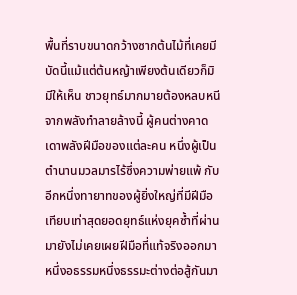พื้นที่ราบขนาดกว้างซากต้นไม้ที่เคยมีบัดนี้แม้แต่ต้นหญ้าเพียงต้นเดียวก็มิมีให้เห็น ชาวยุทธ์มากมายต้องหลบหนีจากพลังทำลายล้างนี้ ผู้คนต่างคาดเดาพลังฝีมือของแต่ละคน หนึ่งผู้เป็นตำนานมวลมารไร้ซึ่งความพ่ายแพ้ กับอีกหนึ่งทายาทของผู้ยิ่งใหญ่ที่มีฝีมือเทียบเท่าสุดยอดยุทธ์แห่งยุคซ้ำที่ผ่านมายังไม่เคยเผยฝีมือที่แท้จริงออกมา หนึ่งอธรรมหนึ่งธรรมะต่างต่อสู้กันมา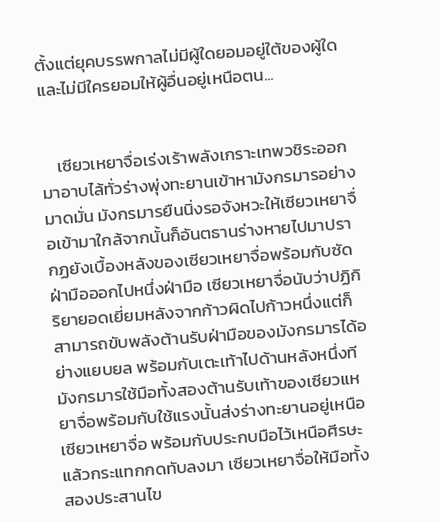ตั้งแต่ยุคบรรพกาลไม่มีผู้ใดยอมอยู่ใต้ของผู้ใดและไม่มีใครยอมให้ผู้อื่นอยู่เหนือตน...


    เซียวเหยาจื่อเร่งเร้าพลังเกราะเทพวชิระออกมาอาบไล้ทั่วร่างพุ่งทะยานเข้าหามังกรมารอย่างมาดมั่น มังกรมารยืนนิ่งรอจังหวะให้เซียวเหยาจื่อเข้ามาใกล้จากนั้นก็อันตธานร่างหายไปมาปรากฏยังเบื้องหลังของเซียวเหยาจื่อพร้อมกับซัดฝ่ามือออกไปหนึ่งฝ่ามือ เซียวเหยาจื่อนับว่าปฏิกิริยายอดเยี่ยมหลังจากก้าวผิดไปก้าวหนึ่งแต่ก็สามารถขับพลังต้านรับฝ่ามือของมังกรมารได้อย่างแยบยล พร้อมกับเตะเท้าไปด้านหลังหนึ่งที มังกรมารใช้มือทั้งสองต้านรับเท้าของเซียวแหยาจื่อพร้อมกับใช้แรงนั้นส่งร่างทะยานอยู่เหนือเซียวเหยาจื่อ พร้อมกับประกบมือไว้เหนือศีรษะแล้วกระแทกกดทับลงมา เซียวเหยาจื่อให้มือทั้งสองประสานไข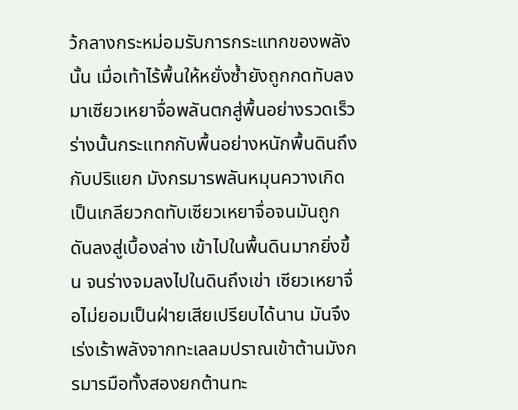ว้กลางกระหม่อมรับการกระแทกของพลังนั้น เมื่อเท้าไร้พื้นให้หยั่งซ้ำยังถูกกดทับลงมาเซียวเหยาจื่อพลันตกสู่พื้นอย่างรวดเร็ว ร่างนั้นกระแทกกับพื้นอย่างหนักพื้นดินถึงกับปริแยก มังกรมารพลันหมุนควางเกิดเป็นเกลียวกดทับเซียวเหยาจื่อจนมันถูกดันลงสู่เบื้องล่าง เข้าไปในพื้นดินมากยิ่งขึ้น จนร่างจมลงไปในดินถึงเข่า เซียวเหยาจื่อไม่ยอมเป็นฝ่ายเสียเปรียบได้นาน มันจึงเร่งเร้าพลังจากทะเลลมปราณเข้าต้านมังกรมารมือทั้งสองยกต้านทะ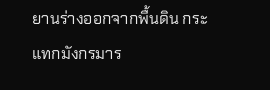ยานร่างออกจากพื้นดิน กระแทกมังกรมาร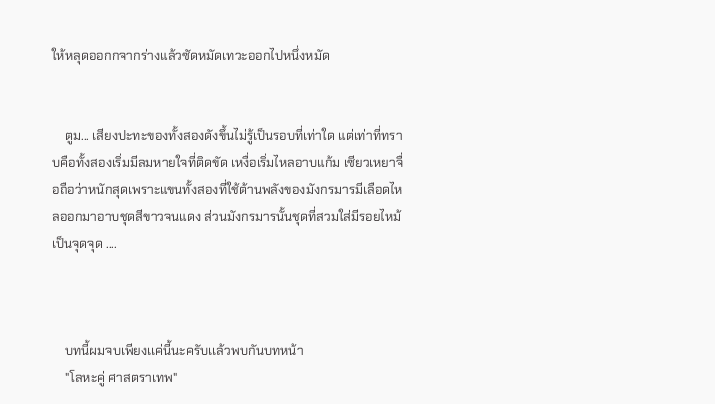ให้หลุดออกกจากร่างแล้วซัดหมัดเทวะออกไปหนึ่งหมัด


    ตูม... เสียงปะทะของทั้งสองดังขึ้นไม่รู้เป็นรอบที่เท่าใด แต่เท่าที่ทราบคือทั้งสองเริ่มมีลมหายใจที่ติดขัด เหงื่อเริ่มไหลอาบแก้ม เซียวเหยาจื่อถือว่าหนักสุดเพราะแขนทั้งสองที่ใช้ต้านพลังของมังกรมารมีเลือดไหลออกมาอาบชุดสีขาวจนแดง ส่วนมังกรมารนั้นชุดที่สวมใส่มีรอยไหม้เป็นจุดจุด ....



    บทนี้ผมจบเพียงเเค่นี้นะครับเเล้วพบกันบทหน้า
    "โลหะคู่ ศาสตราเทพ"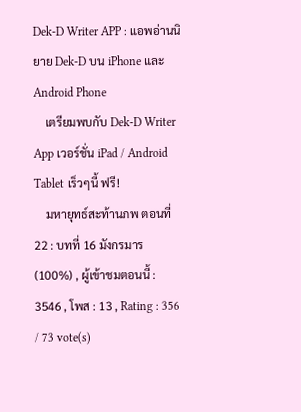Dek-D Writer APP : แอพอ่านนิยาย Dek-D บน iPhone และ Android Phone
    เตรียมพบกับ Dek-D Writer App เวอร์ชั่น iPad / Android Tablet เร็วๆนี้ ฟรี!
    มหายุทธ์สะท้านภพ ตอนที่ 22 : บทที่ 16 มังกรมาร (100%) , ผู้เข้าชมตอนนี้ : 3546 , โพส : 13 , Rating : 356 / 73 vote(s)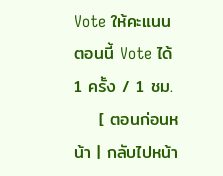Vote ให้คะแนนตอนนี้ Vote ได้ 1 ครั้ง / 1 ชม.
    [ ตอนก่อนหน้า | กลับไปหน้า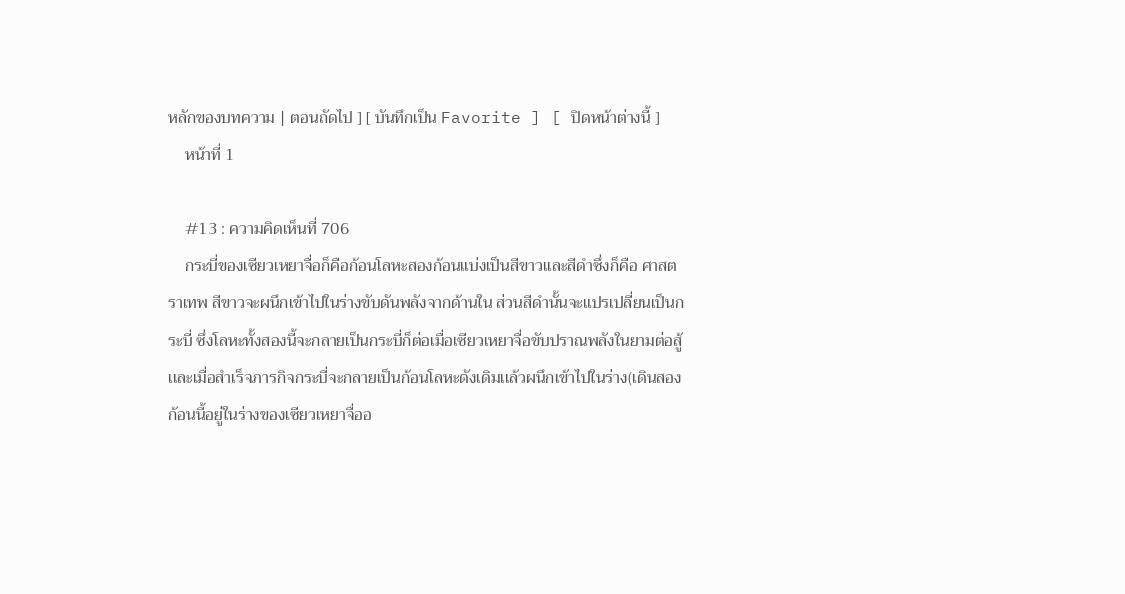หลักของบทความ | ตอนถัดไป ] [ บันทึกเป็น Favorite ] [ ปิดหน้าต่างนี้ ]
    หน้าที่ 1

    #13 : ความคิดเห็นที่ 706
    กระบี่ของเซียวเหยาจื่อก็คือก้อนโลหะสองก้อนแบ่งเป็นสีขาวเเละสีดำซึ่งก็คือ ศาสตราเทพ สีขาวจะผนึกเข้าไปในร่างขับดันพลังจากด้านใน ส่วนสีดำนั้นจะแปรเปลี่ยนเป็นกระบี่ ซึ่งโลหะทั้งสองนี้จะกลายเป็นกระบี่ก็ต่อเมื่อเซียวเหยาจื่อขับปราณพลังในยามต่อสู้ เเละเมื่อสำเร็จภารกิจกระบี่จะกลายเป็นก้อนโลหะดังเดิมเเล้วผนึกเข้าไปในร่าง(เดินสองก้อนนี้อยู่ในร่างของเซียวเหยาจื่ออ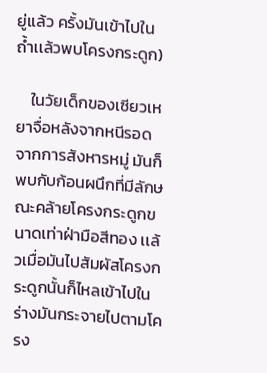ยู่เเล้ว ครั้งมันเข้าไปในถ้ำเเล้วพบโครงกระดูก)

    ในวัยเด็กของเซียวเหยาจื่อหลังจากหนีรอดจากการสังหารหมู่ มันก็พบกับก้อนผนึกที่มีลักษณะคล้ายโครงกระดูกขนาดเท่าฝ่ามือสีทอง เเล้วเมื่อมันไปสัมผัสโครงกระดูกนั้นก็ไหลเข้าไปในร่างมันกระจายไปตามโครง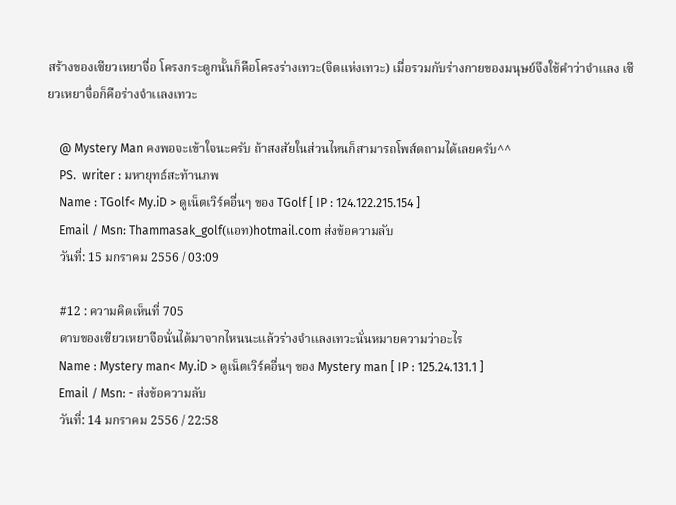สร้างของเซียวเหยาจื่อ โครงกระดูกนั้นก็คือโครงร่างเทวะ(จิตแห่งเทวะ) เมื่อรวมกับร่างกายของมนุษย์จึงใช้คำว่าจำเเลง เซียวเหยาจื่อก็คือร่างจำเเลงเทวะ

    @ Mystery Man คงพอจะเข้าใจนะครับ ถ้าสงสัยในส่วนไหนก็สามารถโพส์ตถามได้เลยครับ^^
    PS.  writer : มหายุทธ์สะท้านภพ
    Name : TGolf< My.iD > ดูเน็ตเวิร์คอื่นๆ ของ TGolf [ IP : 124.122.215.154 ]
    Email / Msn: Thammasak_golf(แอท)hotmail.com ส่งข้อความลับ
    วันที่: 15 มกราคม 2556 / 03:09

    #12 : ความคิดเห็นที่ 705
    ดาบของเซียวเหยาจือนั่นได้มาจากไหนนะเเล้วร่างจำเเลงเทวะนั่นหมายความว่าอะไร
    Name : Mystery man< My.iD > ดูเน็ตเวิร์คอื่นๆ ของ Mystery man [ IP : 125.24.131.1 ]
    Email / Msn: - ส่งข้อความลับ
    วันที่: 14 มกราคม 2556 / 22:58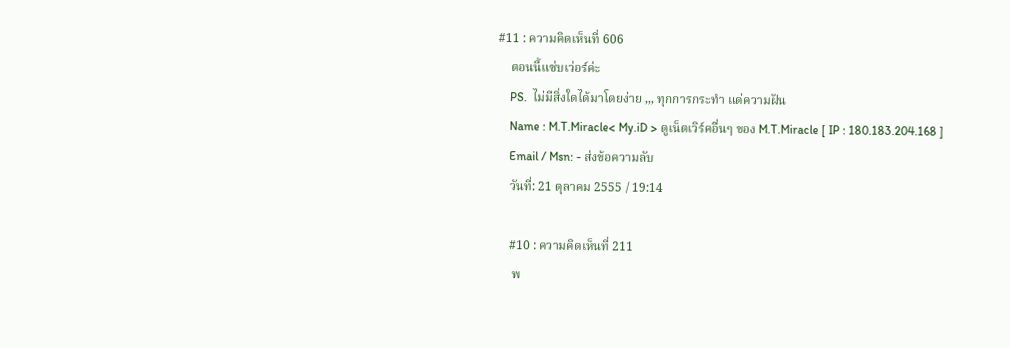#11 : ความคิดเห็นที่ 606
    ตอนนี้แซ่บเว่อร์ค่ะ
    PS.  ไม่มีสิ่งใดได้มาโดยง่าย ,,, ทุกการกระทำ แด่ความฝัน
    Name : M.T.Miracle< My.iD > ดูเน็ตเวิร์คอื่นๆ ของ M.T.Miracle [ IP : 180.183.204.168 ]
    Email / Msn: - ส่งข้อความลับ
    วันที่: 21 ตุลาคม 2555 / 19:14

    #10 : ความคิดเห็นที่ 211
     พ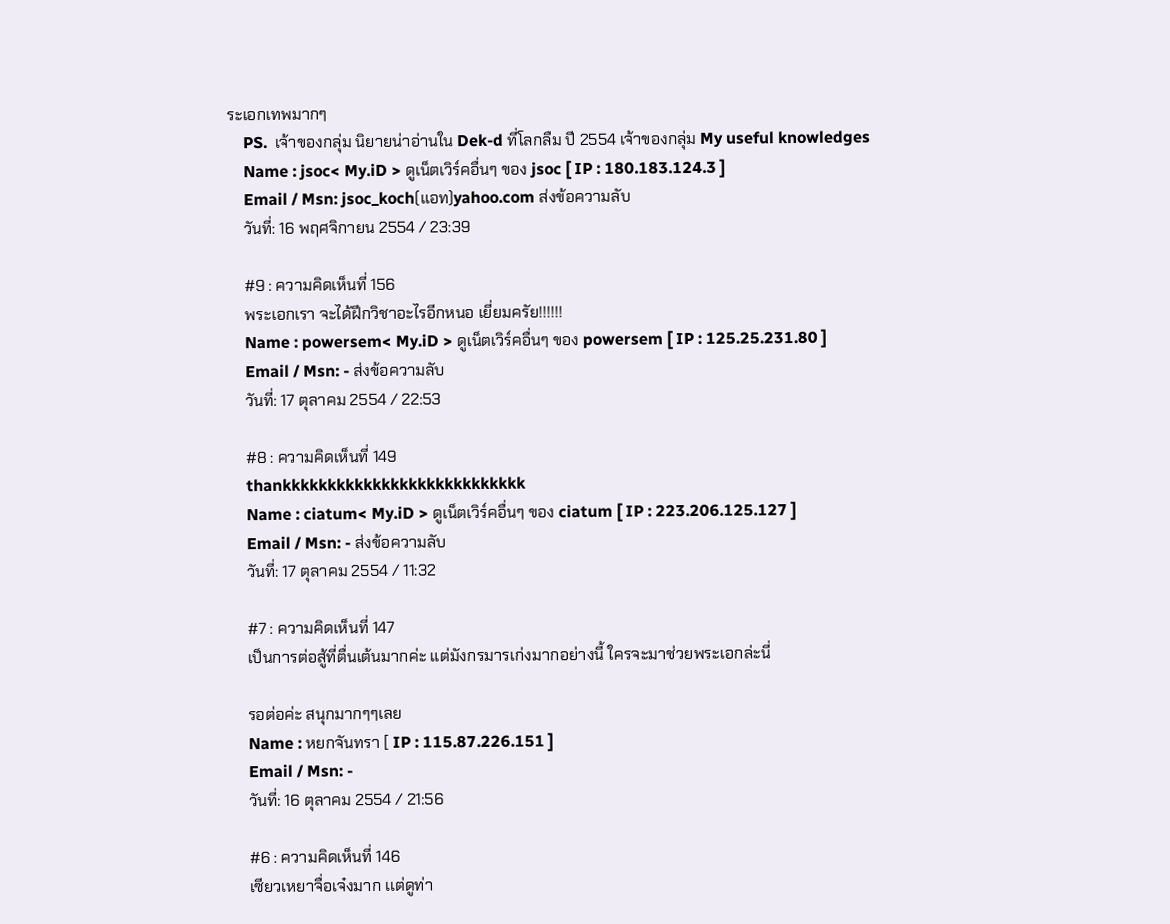ระเอกเทพมากๆ
    PS.  เจ้าของกลุ่ม นิยายน่าอ่านใน Dek-d ที่โลกลืม ปี 2554 เจ้าของกลุ่ม My useful knowledges
    Name : jsoc< My.iD > ดูเน็ตเวิร์คอื่นๆ ของ jsoc [ IP : 180.183.124.3 ]
    Email / Msn: jsoc_koch(แอท)yahoo.com ส่งข้อความลับ
    วันที่: 16 พฤศจิกายน 2554 / 23:39

    #9 : ความคิดเห็นที่ 156
    พระเอกเรา จะได้ฝึกวิชาอะไรอีกหนอ เยี่ยมครัย!!!!!!
    Name : powersem< My.iD > ดูเน็ตเวิร์คอื่นๆ ของ powersem [ IP : 125.25.231.80 ]
    Email / Msn: - ส่งข้อความลับ
    วันที่: 17 ตุลาคม 2554 / 22:53

    #8 : ความคิดเห็นที่ 149
    thankkkkkkkkkkkkkkkkkkkkkkkkkkk
    Name : ciatum< My.iD > ดูเน็ตเวิร์คอื่นๆ ของ ciatum [ IP : 223.206.125.127 ]
    Email / Msn: - ส่งข้อความลับ
    วันที่: 17 ตุลาคม 2554 / 11:32

    #7 : ความคิดเห็นที่ 147
    เป็นการต่อสู้ที่ตื่นเต้นมากค่ะ แต่มังกรมารเก่งมากอย่างนี้ ใครจะมาช่วยพระเอกล่ะนี่

    รอต่อค่ะ สนุกมากๆๆเลย
    Name : หยกจันทรา [ IP : 115.87.226.151 ]
    Email / Msn: -
    วันที่: 16 ตุลาคม 2554 / 21:56

    #6 : ความคิดเห็นที่ 146
    เซียวเหยาจื่อเจ๋งมาก เเต่ดูท่า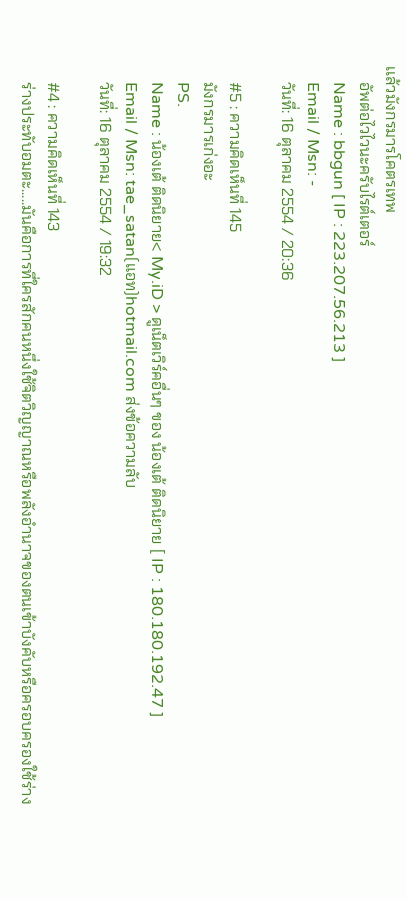เเล้วมังกรมารโคตรเทพ
    อัพต่อไวไวนะครับไรต์เตอร์
    Name : bbgun [ IP : 223.207.56.213 ]
    Email / Msn: -
    วันที่: 16 ตุลาคม 2554 / 20:36

    #5 : ความคิดเห็นที่ 145
    มังกรมารเก่งอะ
    PS.
    Name : น้องเต้ ติดนิยาย< My.iD > ดูเน็ตเวิร์คอื่นๆ ของ น้องเต้ ติดนิยาย [ IP : 180.180.192.47 ]
    Email / Msn: tae_satan(แอท)hotmail.com ส่งข้อความลับ
    วันที่: 16 ตุลาคม 2554 / 19:32

    #4 : ความคิดเห็นที่ 143
    ร่างประทับอมตะ.....มันคือการที่ใครสักคนหนึ่งใช้จิตวิญญาณหรือพลังอำนาจของตนเข้าบังคับหรือครอบครองใช้ร่าง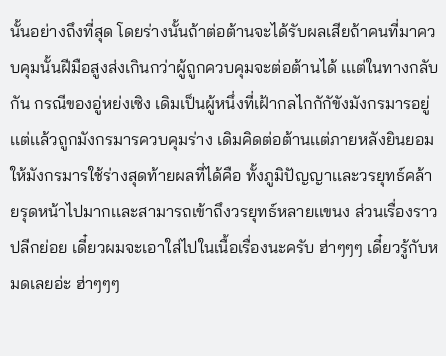นั้นอย่างถึงที่สุด โดยร่างนั้นถ้าต่อต้านจะได้รับผลเสียถ้าคนที่มาควบคุมนั้นฝีมือสูงส่งเกินกว่าผู้ถูกควบคุมจะต่อต้านได้ เเเต่ในทางกลับกัน กรณีของอู่หย่งเซิง เดิมเป็นผู้หนึ่งที่เฝ้ากลไกกักัขังมังกรมารอยู่เเต่เเล้วถูกมังกรมารควบคุมร่าง เดิมคิดต่อต้านเเต่ภายหลังยินยอมให้มังกรมารใช้ร่างสุดท้ายผลที่ได้คือ ทั้งภูมิปัญญาเเละวรยุทธ์คล้ายรุดหน้าไปมากเเละสามารถเข้าถึงวรยุทธ์หลายเเขนง ส่วนเรื่องราวปลีกย่อย เดี๋ยวผมจะเอาใส่ไปในเนื้อเรื่องนะครับ ฮ่าๆๆๆ เดี๋ยวรู้กับหมดเลยอ่ะ ฮ่าๆๆๆ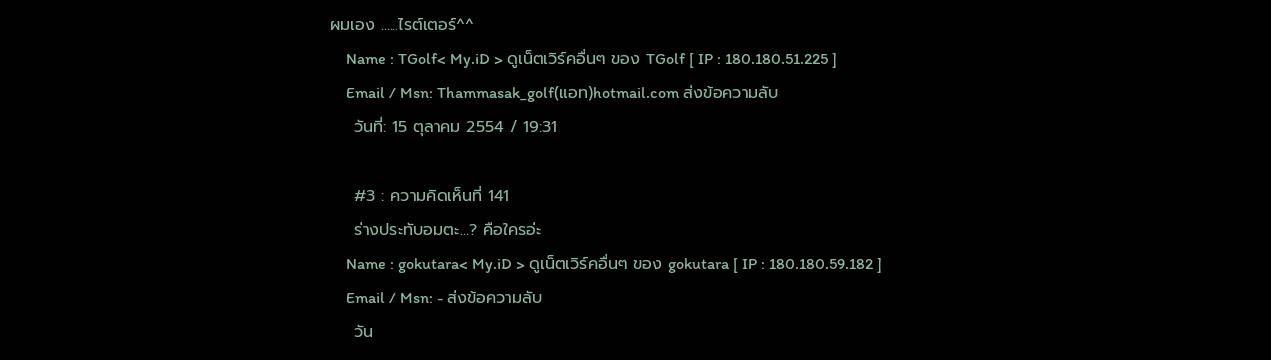ผมเอง ......ไรต์เตอร์^^
    Name : TGolf< My.iD > ดูเน็ตเวิร์คอื่นๆ ของ TGolf [ IP : 180.180.51.225 ]
    Email / Msn: Thammasak_golf(แอท)hotmail.com ส่งข้อความลับ
    วันที่: 15 ตุลาคม 2554 / 19:31

    #3 : ความคิดเห็นที่ 141
    ร่างประทับอมตะ...? คือใครอ่ะ
    Name : gokutara< My.iD > ดูเน็ตเวิร์คอื่นๆ ของ gokutara [ IP : 180.180.59.182 ]
    Email / Msn: - ส่งข้อความลับ
    วัน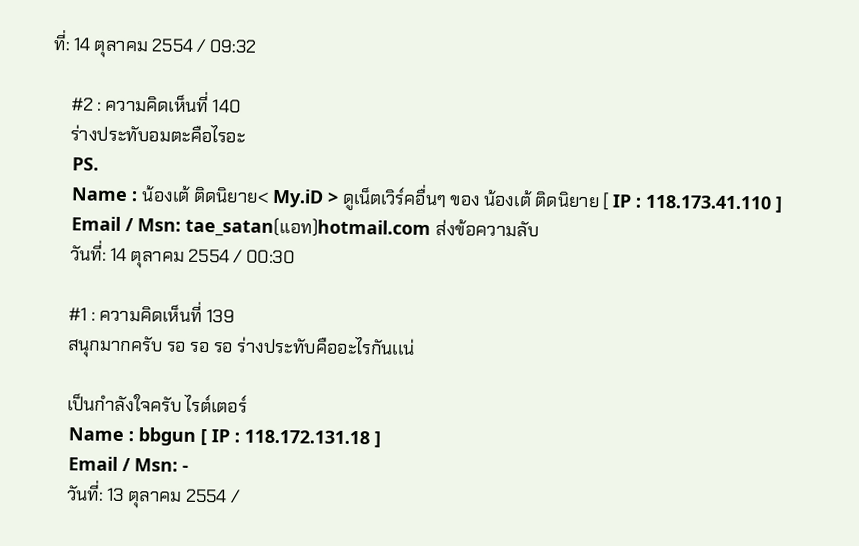ที่: 14 ตุลาคม 2554 / 09:32

    #2 : ความคิดเห็นที่ 140
    ร่างประทับอมตะคือไรอะ
    PS.
    Name : น้องเต้ ติดนิยาย< My.iD > ดูเน็ตเวิร์คอื่นๆ ของ น้องเต้ ติดนิยาย [ IP : 118.173.41.110 ]
    Email / Msn: tae_satan(แอท)hotmail.com ส่งข้อความลับ
    วันที่: 14 ตุลาคม 2554 / 00:30

    #1 : ความคิดเห็นที่ 139
    สนุกมากครับ รอ รอ รอ ร่างประทับคืออะไรกันเเน่

    เป็นกำลังใจครับ ไรต์เตอร์
    Name : bbgun [ IP : 118.172.131.18 ]
    Email / Msn: -
    วันที่: 13 ตุลาคม 2554 /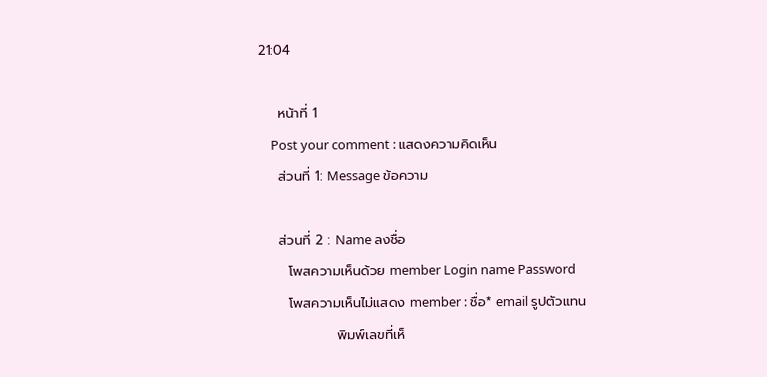21:04

    หน้าที่ 1
    Post your comment : แสดงความคิดเห็น
    ส่วนที่ 1: Message ข้อความ

    ส่วนที่ 2 : Name ลงชื่อ
      โพสความเห็นด้วย member Login name Password
      โพสความเห็นไม่แสดง member : ชื่อ* email รูปตัวแทน
                พิมพ์เลขที่เห็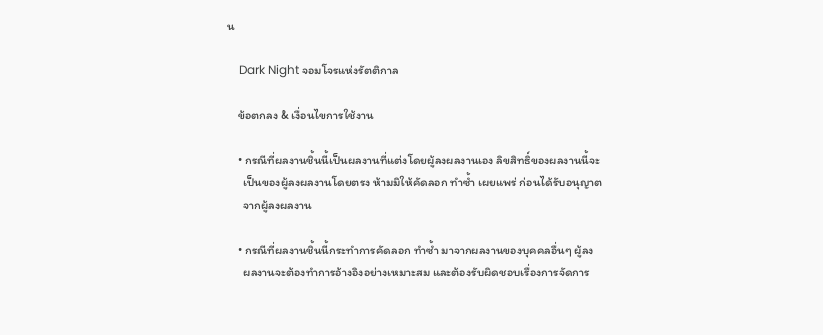น

    Dark Night จอมโจรแห่งรัตติกาล

    ข้อตกลง & เงื่อนไขการใช้งาน

    • กรณีที่ผลงานชิ้นนี้เป็นผลงานที่แต่งโดยผู้ลงผลงานเอง ลิขสิทธิ์ของผลงานนี้จะ
      เป็นของผู้ลงผลงานโดยตรง ห้ามมิให้คัดลอก ทำซ้ำ เผยแพร่ ก่อนได้รับอนุญาต
      จากผู้ลงผลงาน

    • กรณีที่ผลงานชิ้นนี้กระทำการคัดลอก ทำซ้ำ มาจากผลงานของบุคคลอื่นๆ ผู้ลง
      ผลงานจะต้องทำการอ้างอิงอย่างเหมาะสม และต้องรับผิดชอบเรื่องการจัดการ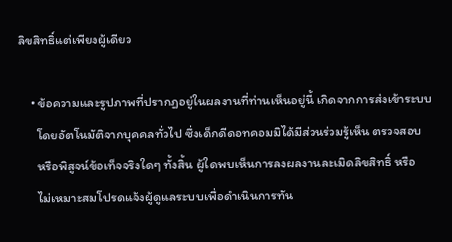ลิขสิทธิ์แต่เพียงผู้เดียว

    • ข้อความและรูปภาพที่ปรากฏอยู่ในผลงานที่ท่านเห็นอยู่นี้ เกิดจากการส่งเข้าระบบ
      โดยอัตโนมัติจากบุคคลทั่วไป ซึ่งเด็กดีดอทคอมมิได้มีส่วนร่วมรู้เห็น ตรวจสอบ
      หรือพิสูจน์ข้อเท็จจริงใดๆ ทั้งสิ้น ผู้ใดพบเห็นการลงผลงานละเมิดลิขสิทธิ์ หรือ
      ไม่เหมาะสมโปรดแจ้งผู้ดูแลระบบเพื่อดำเนินการทัน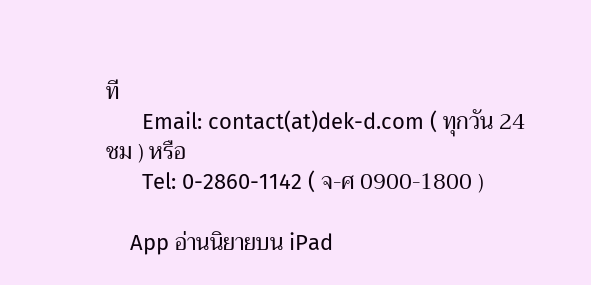ที
      Email: contact(at)dek-d.com ( ทุกวัน 24 ชม ) หรือ
      Tel: 0-2860-1142 ( จ-ศ 0900-1800 )

    App อ่านนิยายบน iPad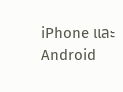iPhone และ Android